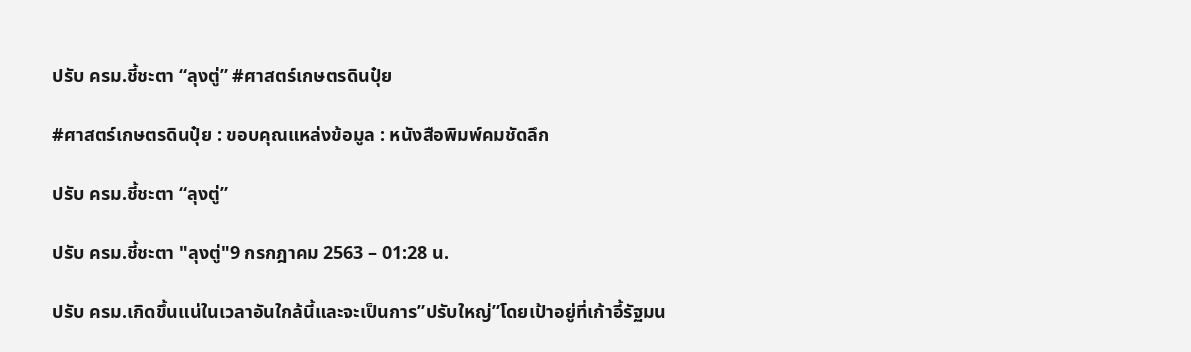ปรับ ครม.ชี้ชะตา “ลุงตู่” #ศาสตร์เกษตรดินปุ๋ย

#ศาสตร์เกษตรดินปุ๋ย : ขอบคุณแหล่งข้อมูล : หนังสือพิมพ์คมชัดลึก

ปรับ ครม.ชี้ชะตา “ลุงตู่”

ปรับ ครม.ชี้ชะตา "ลุงตู่"9 กรกฎาคม 2563 – 01:28 น.

ปรับ ครม.เกิดขึ้นแน่ในเวลาอันใกล้นี้และจะเป็นการ”ปรับใหญ่”โดยเป้าอยู่ที่เก้าอี้รัฐมน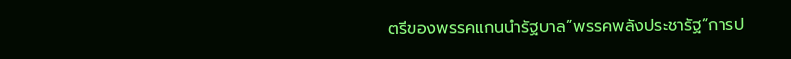ตรีของพรรคแกนนำรัฐบาล”พรรคพลังประชารัฐ”การป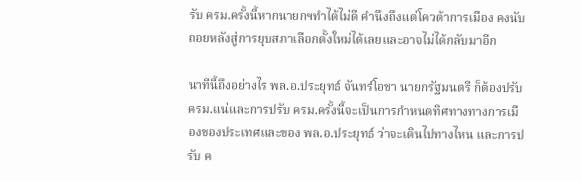รับ ครม.ครั้งนี้หากนายกฯทำได้ไม่ดี คำนึงถึงแต่โควต้าการเมือง คงนับถอยหลังสู่การยุบสภาเลือกตั้งใหม่ได้เลยและอาจไม่ได้กลับมาอีก

นาทีนี้ถึงอย่างไร พล.อ.ประยุทธ์ จันทร์โอชา นายกรัฐมนตรี ก็ต้องปรับ ครม.แน่และการปรับ ครม.ครั้งนี้จะเป็นการกำหนดทิศทางทางการเมืองของประเทศและของ พล.อ.ประยุทธ์ ว่าจะเดินไปทางไหน และการปรับ ค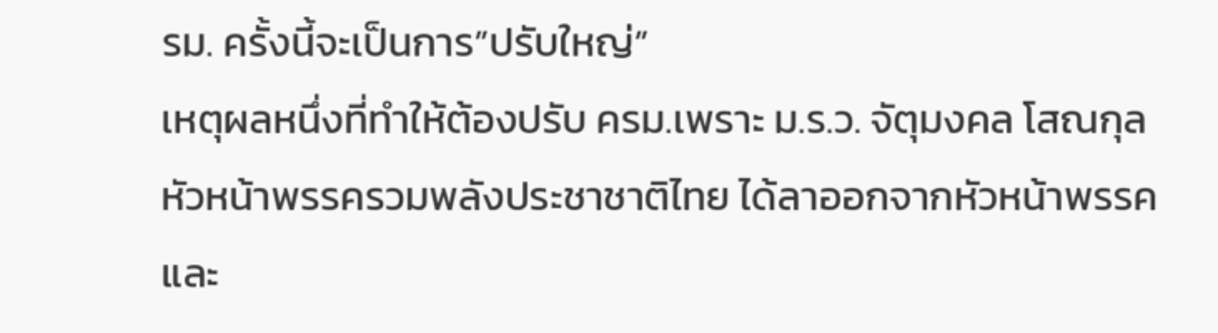รม. ครั้งนี้จะเป็นการ”ปรับใหญ่”
เหตุผลหนึ่งที่ทำให้ต้องปรับ ครม.เพราะ ม.ร.ว. จัตุมงคล โสณกุล หัวหน้าพรรครวมพลังประชาชาติไทย ได้ลาออกจากหัวหน้าพรรคและ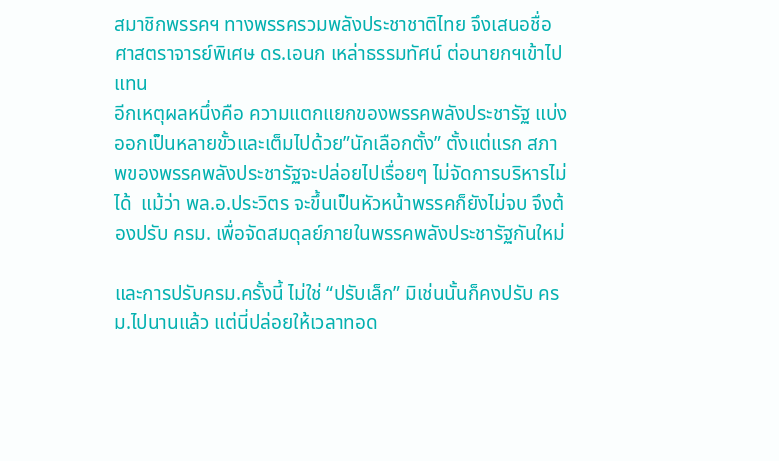สมาชิกพรรคฯ ทางพรรครวมพลังประชาชาติไทย จึงเสนอชื่อศาสตราจารย์พิเศษ ดร.เอนก เหล่าธรรมทัศน์ ต่อนายกฯเข้าไปแทน
อีกเหตุผลหนึ่งคือ ความแตกแยกของพรรคพลังประชารัฐ แบ่งออกเป็นหลายขั้วและเต็มไปด้วย”นักเลือกตั้ง” ตั้งแต่แรก สภาพของพรรคพลังประชารัฐจะปล่อยไปเรื่อยๆ ไม่จัดการบริหารไม่ได้  แม้ว่า พล.อ.ประวิตร จะขึ้นเป็นหัวหน้าพรรคก็ยังไม่จบ จึงต้องปรับ ครม. เพื่อจัดสมดุลย์ภายในพรรคพลังประชารัฐกันใหม่

และการปรับครม.ครั้งนี้ ไม่ใช่ “ปรับเล็ก” มิเช่นนั้นก็คงปรับ ครม.ไปนานแล้ว แต่นี่ปล่อยให้เวลาทอด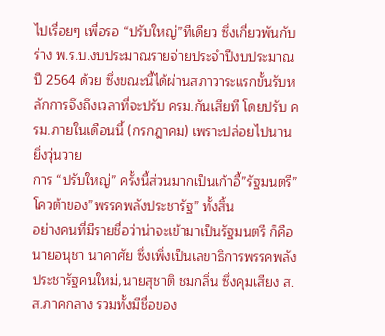ไปเรื่อยๆ เพื่อรอ “ปรับใหญ่”ทีเดียว ซึ่งเกี่ยวพันกับ ร่าง พ.ร.บ.งบประมาณรายจ่ายประจำปีงบประมาณ ปี 2564 ด้วย ซึ่งขณะนี้ได้ผ่านสภาวาระแรกขั้นรับหลักการจึงถึงเวลาที่จะปรับ ครม.กันเสียที โดยปรับ ครม.ภายในเดือนนี้ (กรกฎาคม) เพราะปล่อยไปนานยิ่งวุ่นวาย
การ “ปรับใหญ่” ครั้งนี้ส่วนมากเป็นเก้าอี้”รัฐมนตรี” โควต้าของ”พรรคพลังประชารัฐ” ทั้งสิ้น
อย่างคนที่มีรายชื่อว่าน่าจะเข้ามาเป็นรัฐมนตรี ก็คือนายอนุชา นาคาศัย ซึ่งเพิ่งเป็นเลขาธิการพรรคพลังประชารัฐคนใหม่,นายสุชาติ ชมกลิ่น ซึ่งคุมเสียง ส.ส.ภาคกลาง รวมทั้งมีชื่อของ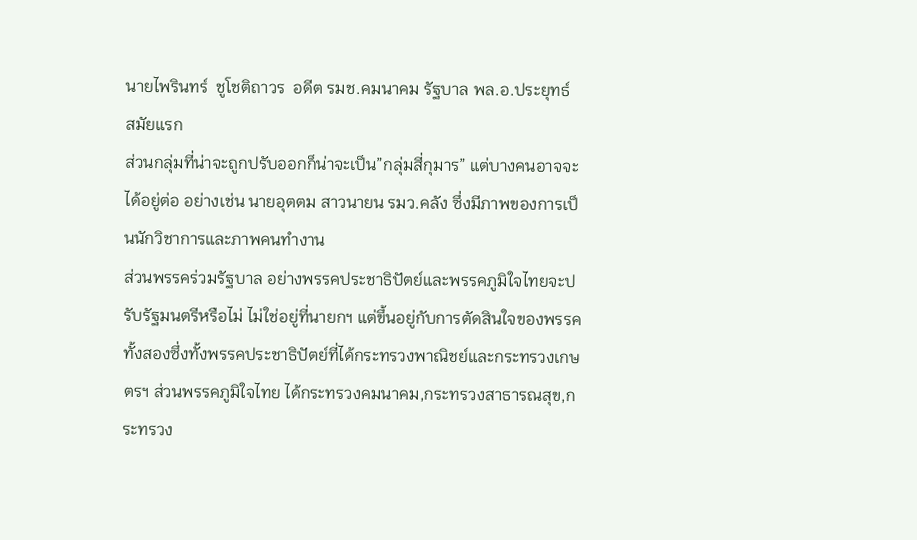นายไพรินทร์  ชูโชติถาวร  อดีต รมช.คมนาคม รัฐบาล พล.อ.ประยุทธ์  สมัยแรก
ส่วนกลุ่มที่น่าจะถูกปรับออกก็น่าจะเป็น”กลุ่มสี่กุมาร” แต่บางคนอาจจะได้อยู่ต่อ อย่างเช่น นายอุตตม สาวนายน รมว.คลัง ซึ่งมีภาพของการเป็นนักวิชาการและภาพคนทำงาน
ส่วนพรรคร่วมรัฐบาล อย่างพรรคประชาธิปัตย์และพรรคภูมิใจไทยจะปรับรัฐมนตรีหรือไม่ ไม่ใช่อยู่ที่นายกฯ แต่ขึ้นอยู่กับการตัดสินใจของพรรคทั้งสองซึ่งทั้งพรรคประชาธิปัตย์ที่ได้กระทรวงพาณิชย์และกระทรวงเกษตรฯ ส่วนพรรคภูมิใจไทย ได้กระทรวงคมนาคม,กระทรวงสาธารณสุข,กระทรวง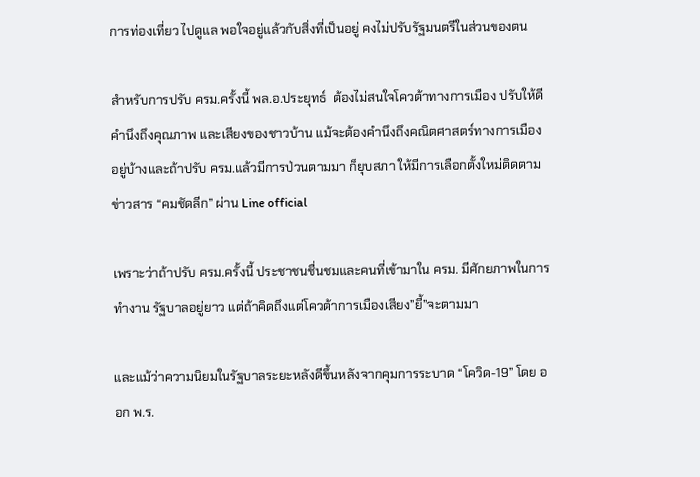การท่องเที่ยว ไปดูแล พอใจอยู่แล้วกับสิ่งที่เป็นอยู่ คงไม่ปรับรัฐมนตรีในส่วนของตน

สำหรับการปรับ ครม.ครั้งนี้ พล.อ.ประยุทธ์  ต้องไม่สนใจโควต้าทางการเมือง ปรับให้ดี คำนึงถึงคุณภาพ และเสียงของชาวบ้าน แม้จะต้องคำนึงถึงคณิตศาสตร์ทางการเมืองอยู่บ้างและถ้าปรับ ครม.แล้วมีการป่วนตามมา ก็ยุบสภา ให้มีการเลือกตั้งใหม่ติดตามข่าวสาร “คมชัดลีก” ผ่าน Line official

เพราะว่าถ้าปรับ ครม.ครั้งนี้ ประชาชนชื่นชมและคนที่เข้ามาใน ครม. มีศักยภาพในการทำงาน รัฐบาลอยู่ยาว แต่ถ้าคิดถึงแต่โควต้าการเมืองเสียง”ยี้”จะตามมา

และแม้ว่าความนิยมในรัฐบาลระยะหลังดีขึ้นหลังจากคุมการระบาด “โควิด-19” โดย ออก พ.ร.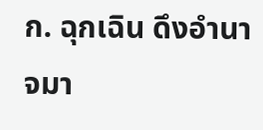ก. ฉุกเฉิน ดึงอำนาจมา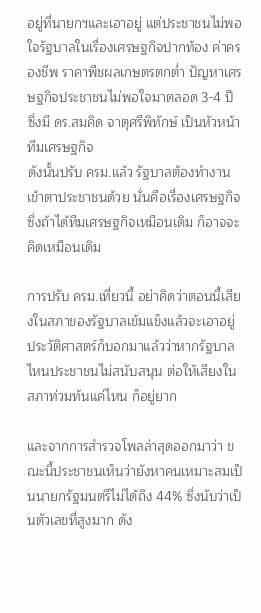อยู่ที่นายกฯและเอาอยู่ แต่ประชาชนไม่พอใจรัฐบาลในเรื่องเศรษฐกิจปากท้อง ค่าครองชีพ ราคาพืชผลเกษตรตกต่ำ ปัญหาเศรษฐกิจประชาชนไม่พอใจมาตลอด 3-4 ปี ซึ่งมี ดร.สมคิด จาตุศรีพิทักษ์ เป็นหัวหน้าทีมเศรษฐกิจ
ดังนั้นปรับ ครม.แล้ว รัฐบาลต้องทำงานเข้าตาประชาชนด้วย นั่นคือเรื่องเศรษฐกิจ ซึ่งถ้าได้ทีมเศรษฐกิจเหมือนเดิม ก็อาจจะคิดเหมือนเดิม

การปรับ ครม.เที่ยวนี้ อย่าคิดว่าตอนนี้เสียงในสภาของรัฐบาลเข้มแข็งแล้วจะเอาอยู่ ประวัติศาสตร์ก็บอกมาแล้วว่าหากรัฐบาลไหนประชาชนไม่สนับสนุน ต่อให้เสียงในสภาท่วมท้นแค่ไหน ก็อยู่ยาก

และจากการสำรวจโพลล่าสุดออกมาว่า ขณะนี้ประชาชนเห็นว่ายังหาคนเหมาะสมเป็นนายกรัฐมนตรีไม่ได้ถึง 44% ซึ่งนับว่าเป็นตัวเลขที่สูงมาก ดัง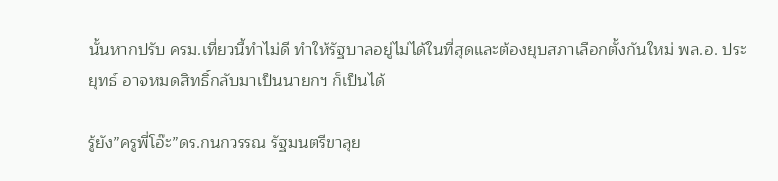นั้นหากปรับ ครม.เที่ยวนี้ทำไม่ดี ทำให้รัฐบาลอยู่ไม่ได้ในที่สุดและต้องยุบสภาเลือกตั้งกันใหม่ พล.อ. ประยุทธ์ อาจหมดสิทธิ์กลับมาเป็นนายกฯ ก็เป็นได้

รู้ยัง”ครูพี่โอ๊ะ”ดร.กนกวรรณ รัฐมนตรีขาลุย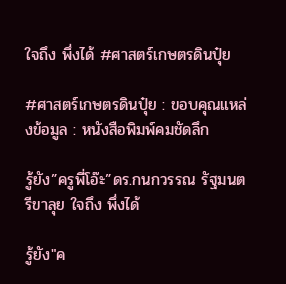ใจถึง พึ่งได้ #ศาสตร์เกษตรดินปุ๋ย

#ศาสตร์เกษตรดินปุ๋ย : ขอบคุณแหล่งข้อมูล : หนังสือพิมพ์คมชัดลึก

รู้ยัง”ครูพี่โอ๊ะ”ดร.กนกวรรณ รัฐมนตรีขาลุย ใจถึง พึ่งได้

รู้ยัง"ค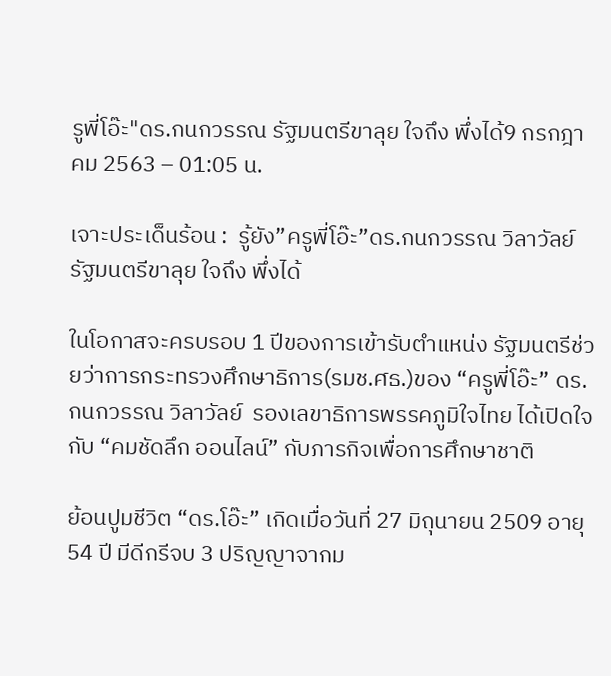รูพี่โอ๊ะ"ดร.กนกวรรณ รัฐมนตรีขาลุย ใจถึง พึ่งได้9 กรกฎาคม 2563 – 01:05 น.

เจาะประเด็นร้อน :  รู้ยัง”ครูพี่โอ๊ะ”ดร.กนกวรรณ วิลาวัลย์ รัฐมนตรีขาลุย ใจถึง พึ่งได้

ในโอกาสจะครบรอบ 1 ปีของการเข้ารับตำแหน่ง รัฐมนตรีช่วยว่าการกระทรวงศึกษาธิการ(รมช.ศธ.)ของ “ครูพี่โอ๊ะ” ดร.กนกวรรณ วิลาวัลย์  รองเลขาธิการพรรคภูมิใจไทย ได้เปิดใจกับ “คมชัดลึก ออนไลน์” กับภารกิจเพื่อการศึกษาชาติ

ย้อนปูมชีวิต “ดร.โอ๊ะ” เกิดเมื่อวันที่ 27 มิถุนายน 2509 อายุ 54 ปี มีดีกรีจบ 3 ปริญญาจากม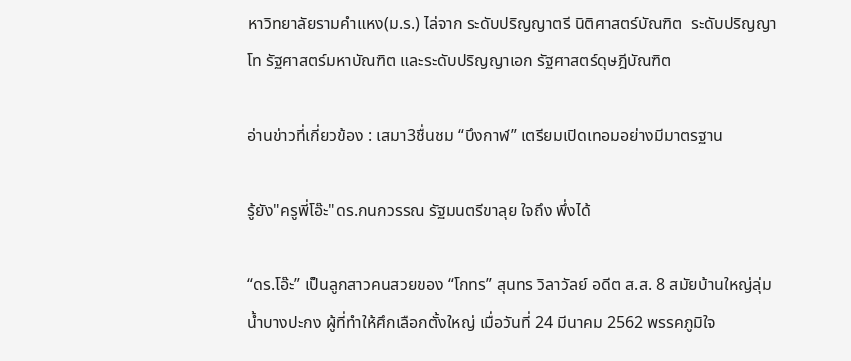หาวิทยาลัยรามคำแหง(ม.ร.) ไล่จาก ระดับปริญญาตรี นิติศาสตร์บัณฑิต  ระดับปริญญาโท รัฐศาสตร์มหาบัณฑิต และระดับปริญญาเอก รัฐศาสตร์ดุษฎีบัณฑิต

อ่านข่าวที่เกี่ยวข้อง : เสมา3ชื่นชม “บึงกาฬ” เตรียมเปิดเทอมอย่างมีมาตรฐาน

รู้ยัง"ครูพี่โอ๊ะ"ดร.กนกวรรณ รัฐมนตรีขาลุย ใจถึง พึ่งได้

“ดร.โอ๊ะ” เป็นลูกสาวคนสวยของ “โกทร” สุนทร วิลาวัลย์ อดีต ส.ส. 8 สมัยบ้านใหญ่ลุ่มน้ำบางปะกง ผู้ที่ทำให้ศึกเลือกตั้งใหญ่ เมื่อวันที่ 24 มีนาคม 2562 พรรคภูมิใจ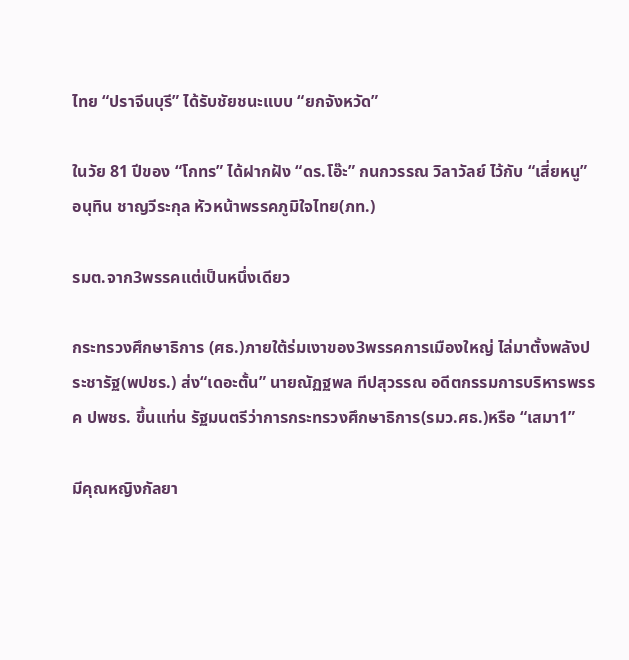ไทย “ปราจีนบุรี” ได้รับชัยชนะแบบ “ยกจังหวัด”

ในวัย 81 ปีของ “โกทร” ได้ฝากฝัง “ดร.โอ๊ะ” กนกวรรณ วิลาวัลย์ ไว้กับ “เสี่ยหนู”อนุทิน ชาญวีระกุล หัวหน้าพรรคภูมิใจไทย(ภท.)

รมต.จาก3พรรคแต่เป็นหนึ่งเดียว

กระทรวงศึกษาธิการ (ศธ.)ภายใต้ร่มเงาของ3พรรคการเมืองใหญ่ ไล่มาตั้งพลังประชารัฐ(พปชร.) ส่ง“เดอะตั้น” นายณัฏฐพล ทีปสุวรรณ อดีตกรรมการบริหารพรรค ปพชร. ขึ้นแท่น รัฐมนตรีว่าการกระทรวงศึกษาธิการ(รมว.ศธ.)หรือ “เสมา1”

มีคุณหญิงกัลยา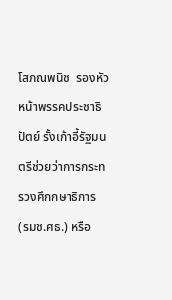โสภณพนิช  รองหัวหน้าพรรคประชาธิปัตย์ รั้งเก้าอี้รัฐมนตรีช่วยว่าการกระทรวงศึกกษาธิการ (รมช.ศธ.) หรือ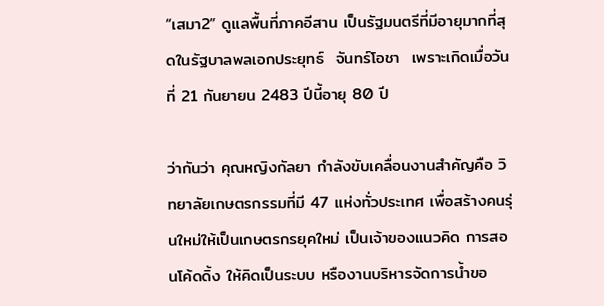“เสมา2” ดูแลพื้นที่ภาคอีสาน เป็นรัฐมนตรีที่มีอายุมากที่สุดในรัฐบาลพลเอกประยุทธ์  จันทร์โอชา  เพราะเกิดเมื่อวันที่ 21 กันยายน 2483 ปีนี้อายุ 80 ปี

ว่ากันว่า คุณหญิงกัลยา กำลังขับเคลื่อนงานสำคัญคือ วิทยาลัยเกษตรกรรมที่มี 47 แห่งทั่วประเทศ เพื่อสร้างคนรุ่นใหม่ให้เป็นเกษตรกรยุคใหม่ เป็นเจ้าของแนวคิด การสอนโค้ดดิ้ง ให้คิดเป็นระบบ หรืองานบริหารจัดการนํ้าขอ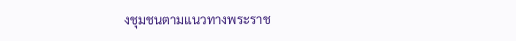งชุมชนตามแนวทางพระราช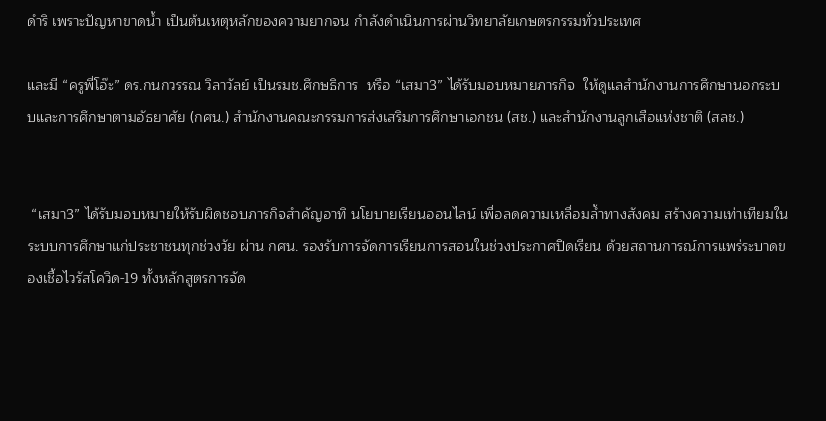ดำริ เพราะปัญหาขาดนํ้า เป็นต้นเหตุหลักของความยากจน กำลังดำเนินการผ่านวิทยาลัยเกษตรกรรมทั่วประเทศ

และมี “ครูพี่โอ๊ะ” ดร.กนกวรรณ วิลาวัลย์ เป็นรมช.ศึกษธิการ  หรือ “เสมา3” ได้รับมอบหมายภารกิจ  ให้ดูแลสำนักงานการศึกษานอกระบบและการศึกษาตามอัธยาศัย (กศน.) สำนักงานคณะกรรมการส่งเสริมการศึกษาเอกชน (สช.) และสำนักงานลูกเสือแห่งชาติ (สลช.)


 “เสมา3” ได้รับมอบหมายให้รับผิดชอบภารกิจสำคัญอาทิ นโยบายเรียนออนไลน์ เพื่อลดความเหลื่อมลํ้าทางสังคม สร้างความเท่าเทียมในระบบการศึกษาแก่ประชาชนทุกช่วงวัย ผ่าน กศน. รองรับการจัดการเรียนการสอนในช่วงประกาศปิดเรียน ด้วยสถานการณ์การแพร่ระบาดของเชื้อไวรัสโควิด-19 ทั้งหลักสูตรการจัด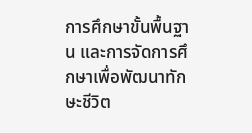การศึกษาขั้นพื้นฐาน และการจัดการศึกษาเพื่อพัฒนาทักษะชีวิต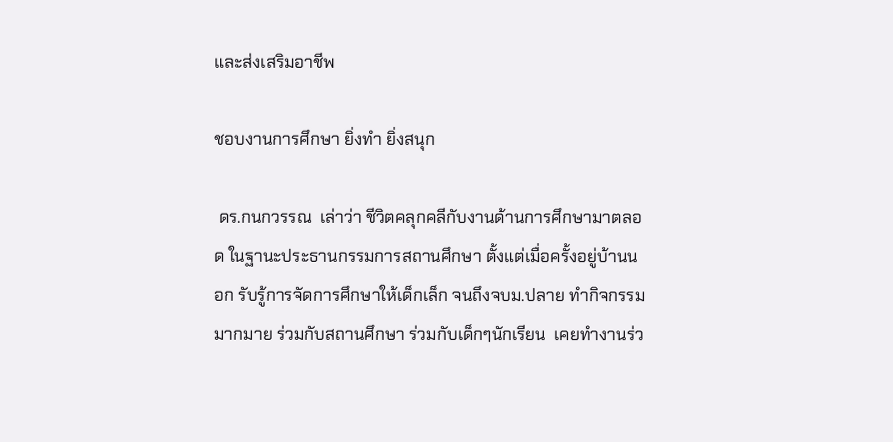และส่งเสริมอาชีพ

ชอบงานการศึกษา ยิ่งทำ ยิ่งสนุก

 ดร.กนกวรรณ  เล่าว่า ชีวิตคลุกคลีกับงานด้านการศึกษามาตลอด ในฐานะประธานกรรมการสถานศึกษา ตั้งแต่เมื่อครั้งอยู่บ้านนอก รับรู้การจัดการศึกษาให้เด็กเล็ก จนถึงจบม.ปลาย ทำกิจกรรมมากมาย ร่วมกับสถานศึกษา ร่วมกับเด็กๆนักเรียน  เคยทำงานร่ว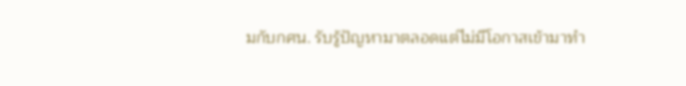มกับกศน. รับรู้ปัญหามาตลอดแต่ไม่มีโอกาสเข้ามาทำ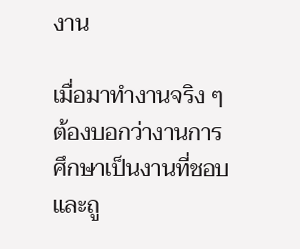งาน

เมื่อมาทำงานจริง ๆ ต้องบอกว่างานการศึกษาเป็นงานที่ชอบ และถู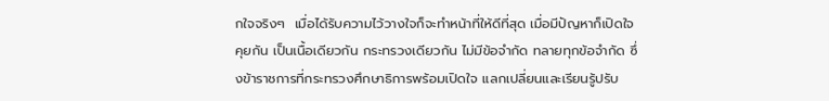กใจจริงๆ  เมื่อได้รับความไว้วางใจก็จะทำหน้าที่ให้ดีที่สุด เมื่อมีปัญหาก็เปิดใจคุยกัน เป็นเนื้อเดียวกัน กระทรวงเดียวกัน ไม่มีข้อจำกัด ทลายทุกข้อจำกัด ซึ่งข้าราชการที่กระทรวงศึกษาธิการพร้อมเปิดใจ แลกเปลี่ยนและเรียนรู้ปรับ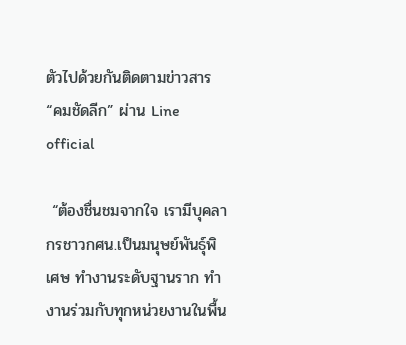ตัวไปด้วยกันติดตามข่าวสาร “คมชัดลีก” ผ่าน Line official

 “ต้องชื่นชมจากใจ เรามีบุคลากรชาวกศน.เป็นมนุษย์พันธุ์พิเศษ ทำงานระดับฐานราก ทำงานร่วมกับทุกหน่วยงานในพื้น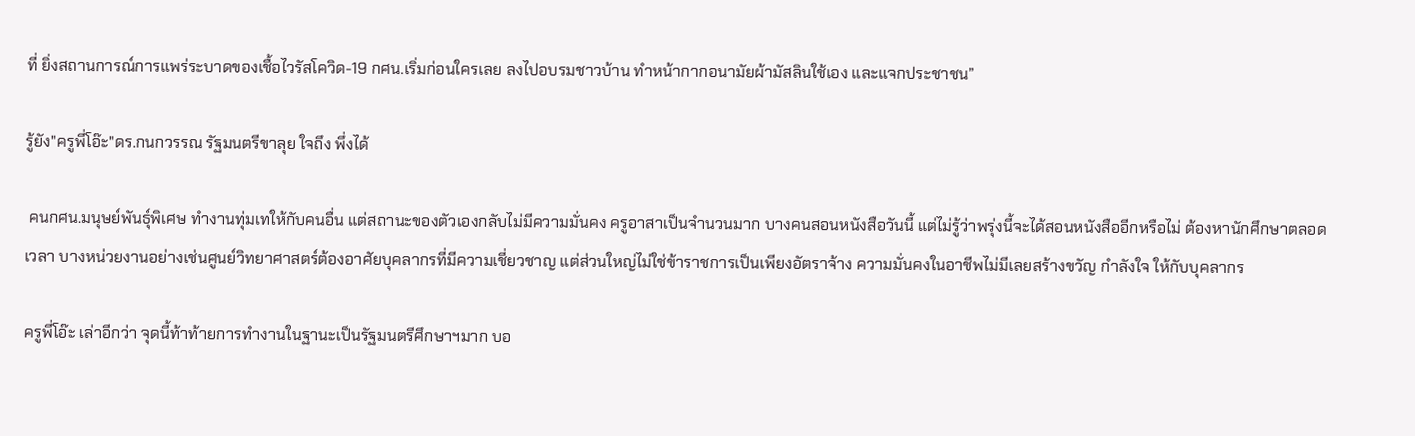ที่ ยิ่งสถานการณ์การแพร่ระบาดของเชื้อไวรัสโควิด-19 กศน.เริ่มก่อนใครเลย ลงไปอบรมชาวบ้าน ทำหน้ากากอนามัยผ้ามัสลินใช้เอง และแจกประชาชน”

รู้ยัง"ครูพี่โอ๊ะ"ดร.กนกวรรณ รัฐมนตรีขาลุย ใจถึง พึ่งได้

 คนกศน.มนุษย์พันธุ์พิเศษ ทำงานทุ่มเทให้กับคนอื่น แต่สถานะของตัวเองกลับไม่มีความมั่นคง ครูอาสาเป็นจำนวนมาก บางคนสอนหนังสือวันนี้ แต่ไม่รู้ว่าพรุ่งนี้จะได้สอนหนังสืออีกหรือไม่ ต้องหานักศึกษาตลอดเวลา บางหน่วยงานอย่างเช่นศูนย์วิทยาศาสตร์ต้องอาศัยบุคลากรที่มีความเชี่ยวชาญ แต่ส่วนใหญ่ไม่ใช่ข้าราชการเป็นเพียงอัตราจ้าง ความมั่นคงในอาชีพไม่มีเลยสร้างขวัญ กำลังใจ ให้กับบุคลากร

ครูพี่โอ๊ะ เล่าอีกว่า จุดนี้ท้าท้ายการทำงานในฐานะเป็นรัฐมนตรีศึกษาฯมาก บอ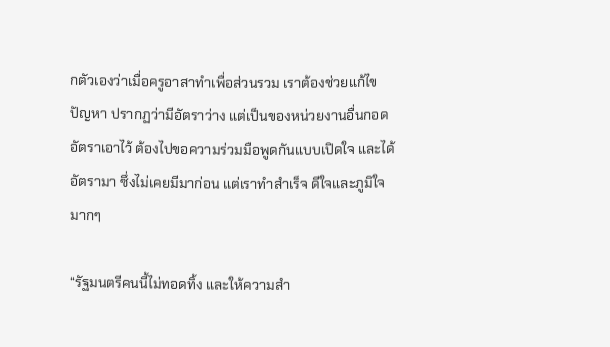กตัวเองว่าเมื่อครูอาสาทำเพื่อส่วนรวม เราต้องช่วยแก้ไขปัญหา ปรากฏว่ามีอัตราว่าง แต่เป็นของหน่วยงานอื่นกอดอัตราเอาไว้ ต้องไปขอความร่วมมือพูดกันแบบเปิดใจ และได้อัตรามา ซึ่งไม่เคยมีมาก่อน แต่เราทำสำเร็จ ดีใจและภูมิใจมากๆ

“รัฐมนตรีคนนี้ไม่ทอดทิ้ง และให้ความสำ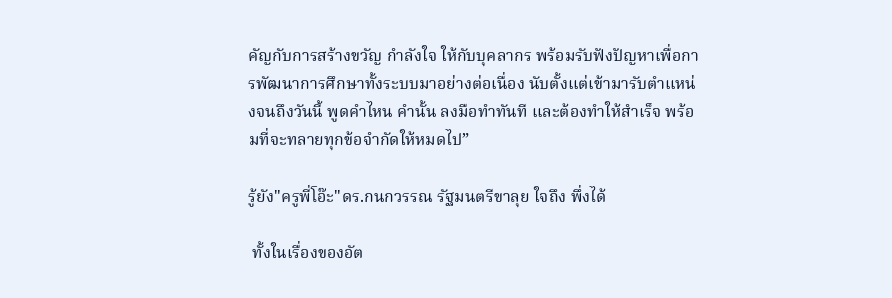คัญกับการสร้างขวัญ กำลังใจ ให้กับบุคลากร พร้อมรับฟังปัญหาเพื่อการพัฒนาการศึกษาทั้งระบบมาอย่างต่อเนื่อง นับตั้งแต่เข้ามารับตำแหน่งจนถึงวันนี้ พูดคำไหน คำนั้น ลงมือทำทันที และต้องทำให้สำเร็จ พร้อมที่จะทลายทุกข้อจำกัดให้หมดไป”

รู้ยัง"ครูพี่โอ๊ะ"ดร.กนกวรรณ รัฐมนตรีขาลุย ใจถึง พึ่งได้

 ทั้งในเรื่องของอัต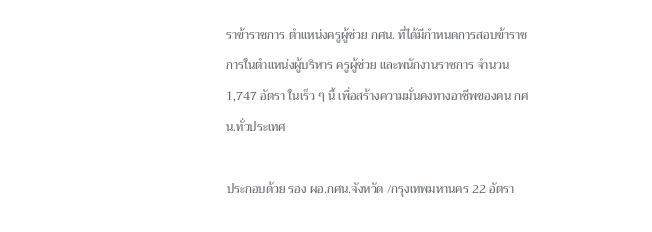ราข้าราชการ ตำแหน่งครูผู้ช่วย กศน. ที่ได้มีกำหนดการสอบข้าราชการในตำแหน่งผู้บริหาร ครูผู้ช่วย และพนักงานราชการ จำนวน 1,747 อัตรา ในเร็ว ๆ นี้ เพื่อสร้างความมั่นคงทางอาชีพของคน กศน.ทั่วประเทศ

ประกอบด้วย รอง ผอ.กศน.จังหวัด /กรุงเทพมหานคร 22 อัตรา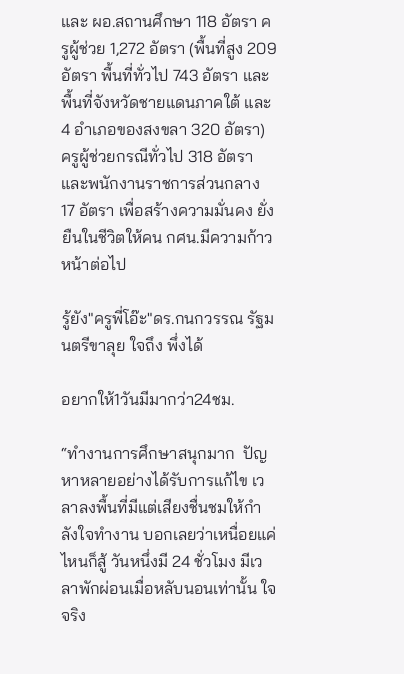และ ผอ.สถานศึกษา 118 อัตรา ครูผู้ช่วย 1,272 อัตรา (พื้นที่สูง 209 อัตรา พื้นที่ทั่วไป 743 อัตรา และพื้นที่จังหวัดชายแดนภาคใต้ และ 4 อำเภอของสงขลา 320 อัตรา) ครูผู้ช่วยกรณีทั่วไป 318 อัตรา และพนักงานราชการส่วนกลาง 17 อัตรา เพื่อสร้างความมั่นคง ยั่งยืนในชีวิตให้คน กศน.มีความก้าวหน้าต่อไป

รู้ยัง"ครูพี่โอ๊ะ"ดร.กนกวรรณ รัฐมนตรีขาลุย ใจถึง พึ่งได้

อยากให้1วันมีมากว่า24ชม.

“ทำงานการศึกษาสนุกมาก  ปัญหาหลายอย่างได้รับการแก้ไข เวลาลงพื้นที่มีแต่เสียงชื่นชมให้กำลังใจทำงาน บอกเลยว่าเหนื่อยแค่ไหนก็สู้ วันหนึ่งมี 24 ชั่วโมง มีเวลาพักผ่อนเมื่อหลับนอนเท่านั้น ใจจริง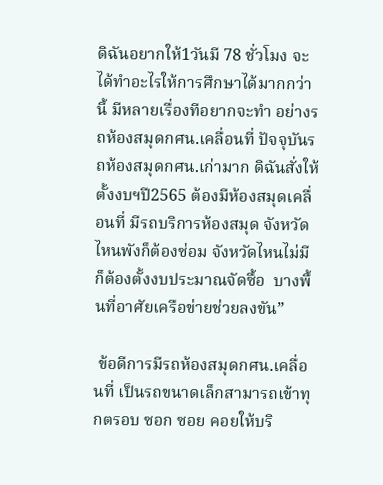ดิฉันอยากให้1วันมี 78 ชั่วโมง จะได้ทำอะไรให้การศึกษาได้มากกว่านี้ มีหลายเรื่องทีอยากจะทำ อย่างรถห้องสมุดกศน.เคลื่อนที่ ปัจจุบันรถห้องสมุดกศน.เก่ามาก ดิฉันสั่งให้ตั้งงบฯปี2565 ต้องมีห้องสมุดเคลื่อนที่ มีรถบริการห้องสมุด จังหวัดไหนพังก็ต้องซ่อม จังหวัดไหนไม่มีก็ต้องตั้งงบประมาณจัดซื้อ  บางพื้นที่อาศัยเครือข่ายช่วยลงขัน”

 ข้อดีการมีรถห้องสมุดกศน.เคลื่อนที่ เป็นรถขนาดเล็กสามารถเข้าทุกตรอบ ซอก ซอย คอยให้บริ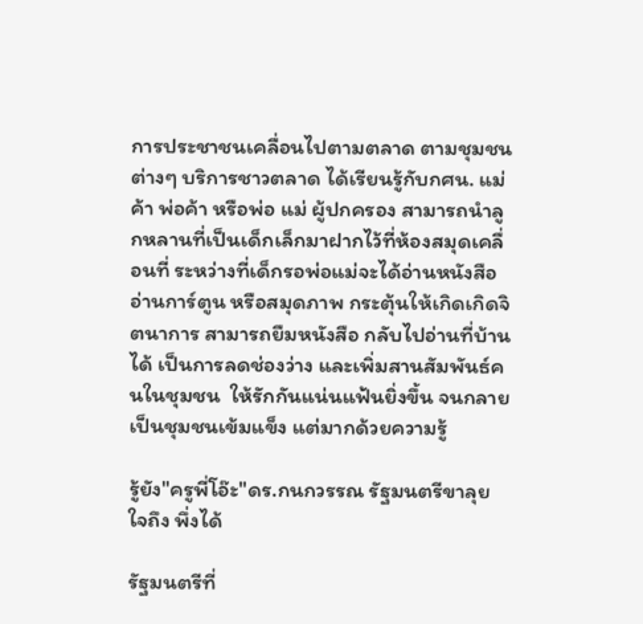การประชาชนเคลื่อนไปตามตลาด ตามชุมชนต่างๆ บริการชาวตลาด ได้เรียนรู้กับกศน. แม่ค้า พ่อค้า หรือพ่อ แม่ ผู้ปกครอง สามารถนำลูกหลานที่เป็นเด็กเล็กมาฝากไว้ที่ห้องสมุดเคลื่อนที่ ระหว่างที่เด็กรอพ่อแม่จะได้อ่านหนังสือ  อ่านการ์ตูน หรือสมุดภาพ กระตุ้นให้เกิดเกิดจิตนาการ สามารถยืมหนังสือ กลับไปอ่านที่บ้านได้ เป็นการลดช่องว่าง และเพิ่มสานสัมพันธ์คนในชุมชน  ให้รักกันแน่นแฟ้นยิ่งขึ้น จนกลายเป็นชุมชนเข้มแข็ง แต่มากด้วยความรู้

รู้ยัง"ครูพี่โอ๊ะ"ดร.กนกวรรณ รัฐมนตรีขาลุย ใจถึง พึ่งได้

รัฐมนตรีที่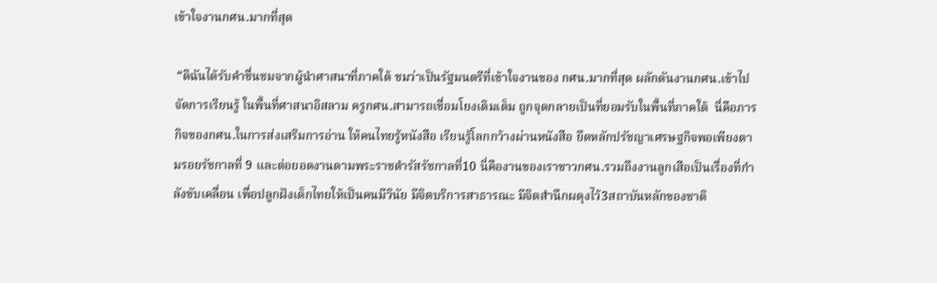เข้าใจงานกศน.มากที่สุด

 “ดิฉันได้รับคำชื่นชมจากผู้นำศาสนาที่ภาคใต้ ชมว่าเป็นรัฐมนตรีที่เข้าใจงานของ กศน.มากที่สุด ผลักดันงานกศน.เข้าไปจัดการเรียนรู้ ในพื้นที่ศาสนาอิสลาม ครูกศน.สามารถเชื่อมโยงเติมเต็ม ถูกจุดกลายเป็นที่ยอมรับในพื้นที่ภาคใต้  นี่คือภารกิจของกศน.ในการส่งเสริมการอ่าน ให้คนไทยรู้หนังสือ เรียนรู้โลกกว้างผ่านหนังสือ ยึดหลักปรัชญาเศรษฐกิจพอเพียงตามรอยรัชกาลที่ 9 และต่อยอดงานตามพระราชดำรัสรัชกาลที่10 นี่คืองานของเราชาวกศน.รวมถึงงานลูกเสือเป็นเรื่องที่กำลังขับเคลื่อน เพื่อปลูกฝังเด็กไทยให้เป็นคนมีวินัย มีจิตบริการสาธารณะ มีจิตสำนึกผดุงไว้3สถาบันหลักของชาติ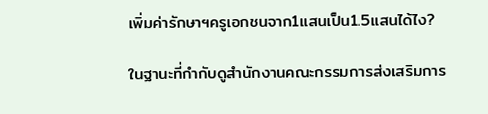เพิ่มค่ารักษาฯครูเอกชนจาก1แสนเป็น1.5แสนได้ไง?

ในฐานะที่กำกับดูสำนักงานคณะกรรมการส่งเสริมการ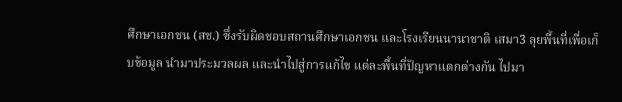ศึกษาเอกชน (สช.) ซึ่งรับผิดชอบสถานศึกษาเอกชน และโรงเรียนนานาชาติ เสมา3 ลุยพื้นที่เพื่อเก็บข้อมูล นำมาประมวลผล และนำไปสู่การแก้ไข แต่ละพื้นที่ปัญหาแตกต่างกัน ไปมา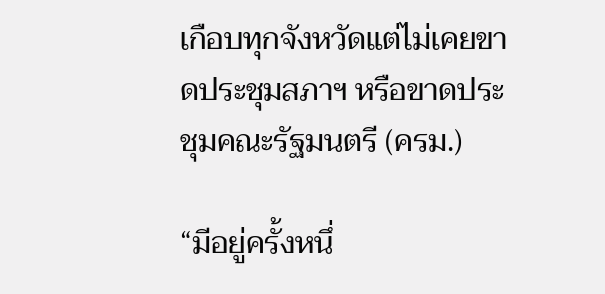เกือบทุกจังหวัดแต่ไม่เคยขาดประชุมสภาฯ หรือขาดประชุมคณะรัฐมนตรี (ครม.)

“มีอยู่ครั้งหนึ่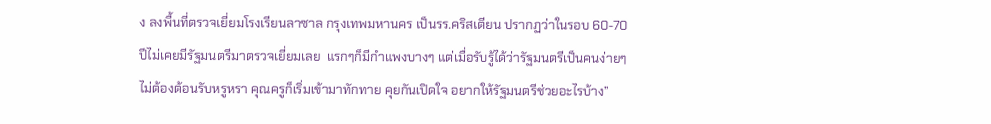ง ลงพื้นที่ตรวจเยี่ยมโรงเรียนลาซาล กรุงเทพมหานคร เป็นรร.คริสเตียน ปรากฏว่าในรอบ 60-70 ปีไม่เคยมีรัฐมนตรีมาตรวจเยี่ยมเลย  แรกๆก็มีกำแพงบางๆ แต่เมื่อรับรู้ได้ว่ารัฐมนตรีเป็นคนง่ายๆ ไม่ต้องต้อนรับหรูหรา คุณครูก็เริ่มเข้ามาทักทาย คุยกันเปิดใจ อยากให้รัฐมนตรีช่วยอะไรบ้าง”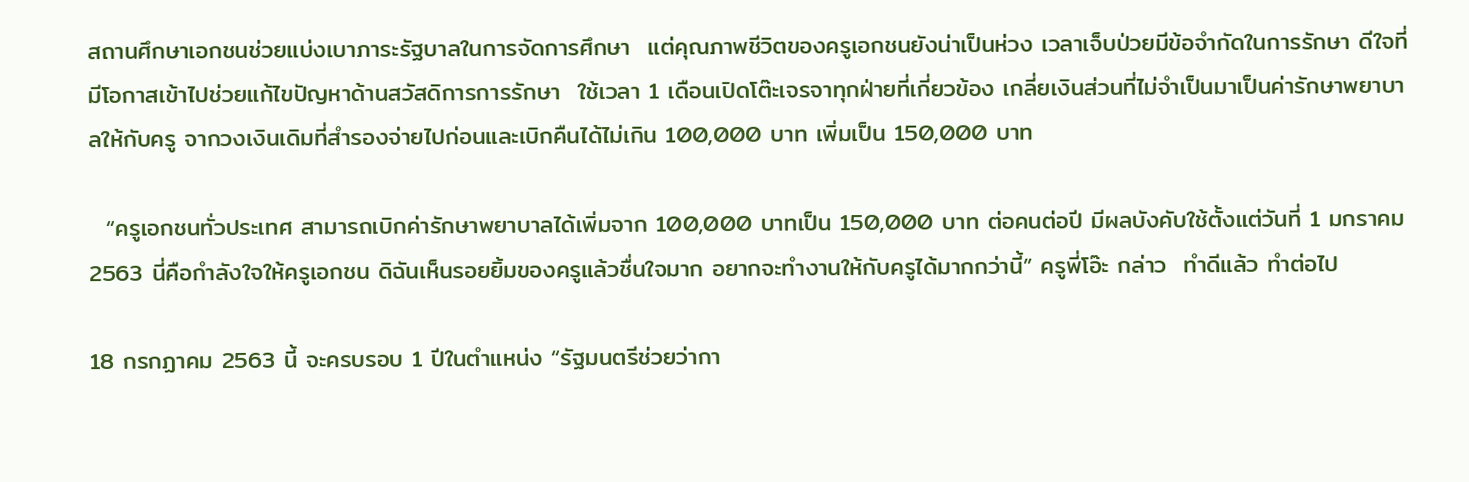สถานศึกษาเอกชนช่วยแบ่งเบาภาระรัฐบาลในการจัดการศึกษา  แต่คุณภาพชีวิตของครูเอกชนยังน่าเป็นห่วง เวลาเจ็บป่วยมีข้อจำกัดในการรักษา ดีใจที่มีโอกาสเข้าไปช่วยแก้ไขปัญหาด้านสวัสดิการการรักษา  ใช้เวลา 1 เดือนเปิดโต๊ะเจรจาทุกฝ่ายที่เกี่ยวข้อง เกลี่ยเงินส่วนที่ไม่จำเป็นมาเป็นค่ารักษาพยาบาลให้กับครู จากวงเงินเดิมที่สำรองจ่ายไปก่อนและเบิกคืนได้ไม่เกิน 100,000 บาท เพิ่มเป็น 150,000 บาท

  “ครูเอกชนทั่วประเทศ สามารถเบิกค่ารักษาพยาบาลได้เพิ่มจาก 100,000 บาทเป็น 150,000 บาท ต่อคนต่อปี มีผลบังคับใช้ตั้งแต่วันที่ 1 มกราคม 2563 นี่คือกำลังใจให้ครูเอกชน ดิฉันเห็นรอยยิ้มของครูแล้วชื่นใจมาก อยากจะทำงานให้กับครูได้มากกว่านี้” ครูพี่โอ๊ะ กล่าว  ทำดีแล้ว ทำต่อไป

18 กรกฏาคม 2563 นี้ จะครบรอบ 1 ปีในตำแหน่ง “รัฐมนตรีช่วยว่ากา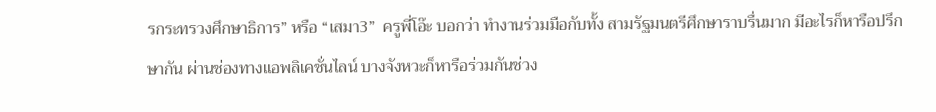รกระทรวงศึกษาธิการ” หรือ “เสมา3”  ครูพี่โอ๊ะ บอกว่า ทำงานร่วมมือกับทั้ง สามรัฐมนตรีศึกษาราบรื่นมาก มีอะไรก็หารือปรึกษากัน ผ่านช่องทางแอพลิเคชั่นไลน์ บางจังหวะก็หารือร่วมกันช่วง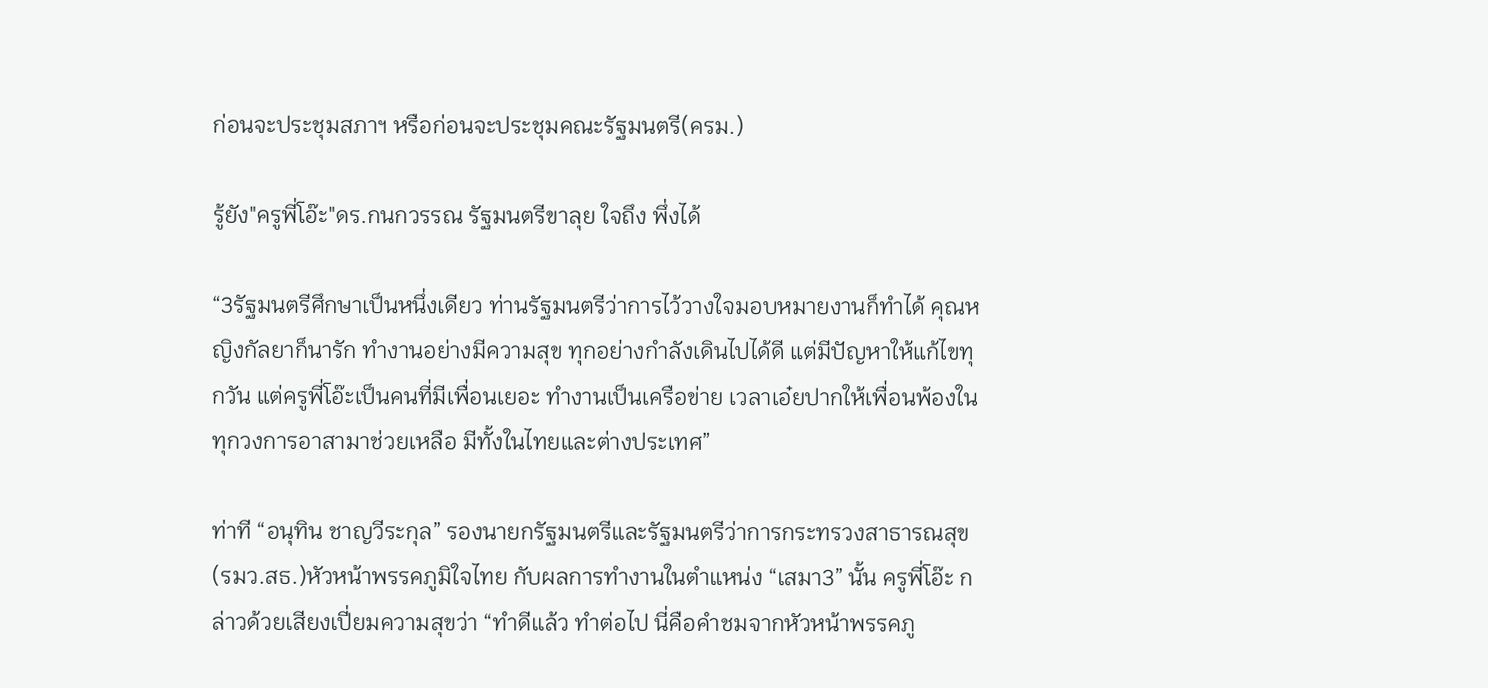ก่อนจะประชุมสภาฯ หรือก่อนจะประชุมคณะรัฐมนตรี(ครม.)

รู้ยัง"ครูพี่โอ๊ะ"ดร.กนกวรรณ รัฐมนตรีขาลุย ใจถึง พึ่งได้

“3รัฐมนตรีศึกษาเป็นหนึ่งเดียว ท่านรัฐมนตรีว่าการไว้วางใจมอบหมายงานก็ทำได้ คุณหญิงกัลยาก็นารัก ทำงานอย่างมีความสุข ทุกอย่างกำลังเดินไปได้ดี แต่มีปัญหาให้แก้ไขทุกวัน แต่ครูพี่โอ๊ะเป็นคนที่มีเพื่อนเยอะ ทำงานเป็นเครือข่าย เวลาเอ๋ยปากให้เพื่อนพ้องในทุกวงการอาสามาช่วยเหลือ มีทั้งในไทยและต่างประเทศ”

ท่าที “อนุทิน ชาญวีระกุล” รองนายกรัฐมนตรีและรัฐมนตรีว่าการกระทรวงสาธารณสุข(รมว.สธ.)หัวหน้าพรรคภูมิใจไทย กับผลการทำงานในตำแหน่ง “เสมา3” นั้น ครูพี่โอ๊ะ กล่าวด้วยเสียงเปี่ยมความสุขว่า “ทำดีแล้ว ทำต่อไป นี่คือคำชมจากหัวหน้าพรรคภู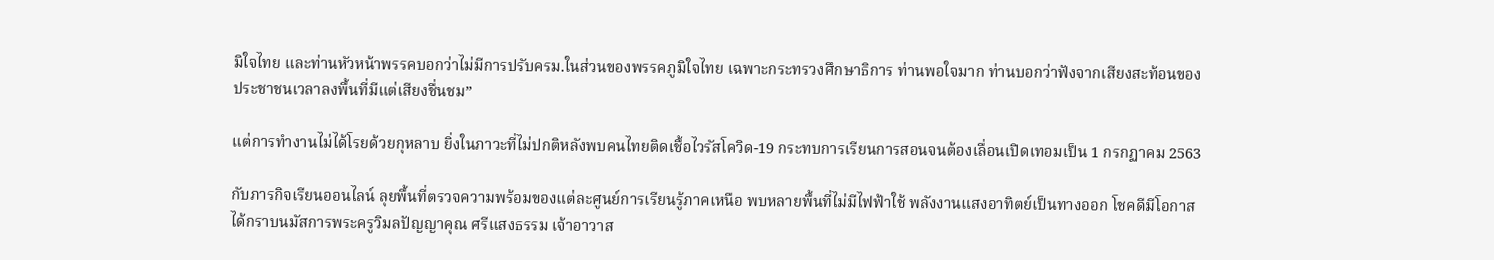มิใจไทย และท่านหัวหน้าพรรคบอกว่าไม่มีการปรับครม.ในส่วนของพรรคภูมิใจไทย เฉพาะกระทรวงศึกษาธิการ ท่านพอใจมาก ท่านบอกว่าฟังจากเสียงสะท้อนของประชาชนเวลาลงพื้นที่มีแต่เสียงชื่นชม”

แต่การทำงานไม่ได้โรยด้วยกุหลาบ ยิ่งในภาวะที่ไม่ปกติหลังพบคนไทยติดเชื้อไวรัสโควิด-19 กระทบการเรียนการสอนจนต้องเลื่อนเปิดเทอมเป็น 1 กรกฏาคม 2563

กับภารกิจเรียนออนไลน์ ลุยพื้นที่ตรวจความพร้อมของแต่ละศูนย์การเรียนรู้ภาคเหนือ พบหลายพื้นที่ไม่มีไฟฟ้าใช้ พลังงานแสงอาทิตย์เป็นทางออก โชคดีมีโอกาสได้กราบนมัสการพระครูวิมลปัญญาคุณ ศรีแสงธรรม เจ้าอาวาส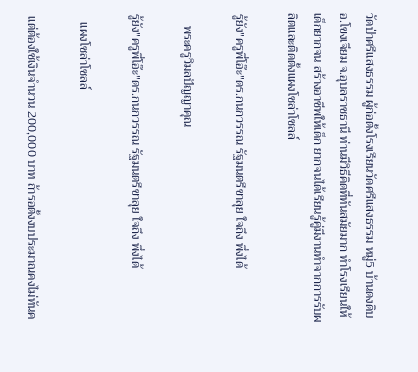วัดป่าศรีแสงธรรม ผู้ก่อตั้งโรงเรียนวัดศรีแสงธรรม หมู่5 บ้านดงดิบ อ.โขงเจียม จ.อุบลราชธานี ท่านมีวิธีคิดที่ทันสมัยมาก ทำโรงเรียนให้เด็กยากจน สร้างอาชีพให้เด็ก ยากจนได้เรียนรู้คู่มีงานทำจากการรับผลิตและติดตั้งแผงโซล่าโซลล์

รู้ยัง"ครูพี่โอ๊ะ"ดร.กนกวรรณ รัฐมนตรีขาลุย ใจถึง พึ่งได้

    พระครูวิมลปัญญาคุณ

รู้ยัง"ครูพี่โอ๊ะ"ดร.กนกวรรณ รัฐมนตรีขาลุย ใจถึง พึ่งได้

   แผงโซล่าโซลล์

 แต่ต้องใช้เงินจำนวน 200,000 บาท ถ้ารอตั้งงบประมาณคงไม่ทันค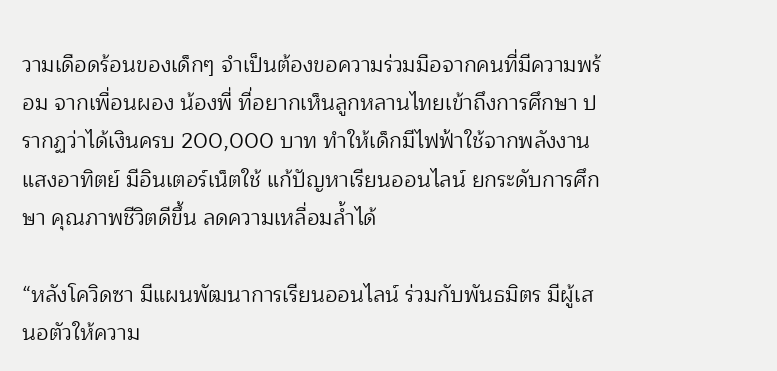วามเดือดร้อนของเด็กๆ จำเป็นต้องขอความร่วมมือจากคนที่มีความพร้อม จากเพื่อนผอง น้องพี่ ที่อยากเห็นลูกหลานไทยเข้าถึงการศึกษา ปรากฏว่าได้เงินครบ 200,000 บาท ทำให้เด็กมีไฟฟ้าใช้จากพลังงานแสงอาทิตย์ มีอินเตอร์เน็ตใช้ แก้ปัญหาเรียนออนไลน์ ยกระดับการศึกษา คุณภาพชีวิตดีขึ้น ลดความเหลื่อมล้ำได้

“หลังโควิดซา มีแผนพัฒนาการเรียนออนไลน์ ร่วมกับพันธมิตร มีผู้เสนอตัวให้ความ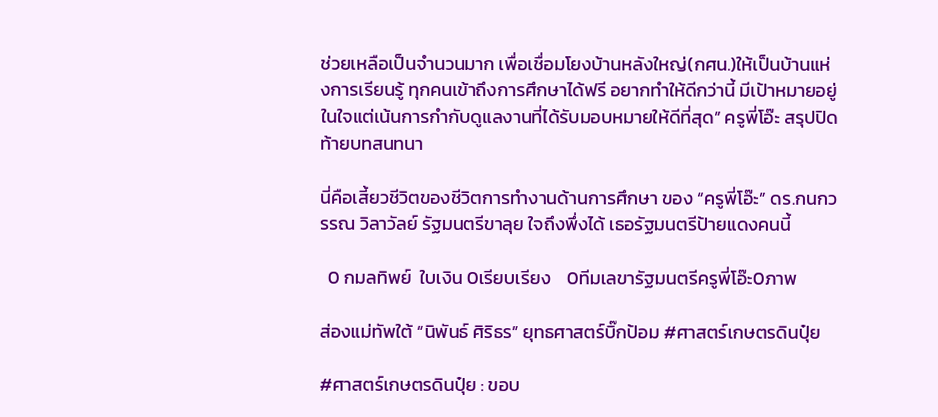ช่วยเหลือเป็นจำนวนมาก เพื่อเชื่อมโยงบ้านหลังใหญ่(กศน.)ให้เป็นบ้านแห่งการเรียนรู้ ทุกคนเข้าถึงการศึกษาได้ฟรี อยากทำให้ดีกว่านี้ มีเป้าหมายอยู่ในใจแต่เน้นการกำกับดูแลงานที่ได้รับมอบหมายให้ดีที่สุด” ครูพี่โอ๊ะ สรุปปิดท้ายบทสนทนา

นี่คือเสี้ยวชีวิตของชีวิตการทำงานด้านการศึกษา ของ “ครูพี่โอ๊ะ” ดร.กนกวรรณ วิลาวัลย์ รัฐมนตรีขาลุย ใจถึงพึ่งได้ เธอรัฐมนตรีป้ายแดงคนนี้

  0 กมลทิพย์  ใบเงิน 0เรียบเรียง    0ทีมเลขารัฐมนตรีครูพี่โอ๊ะ0ภาพ

ส่องแม่ทัพใต้ “นิพันธ์ ศิริธร” ยุทธศาสตร์บิ๊กป้อม #ศาสตร์เกษตรดินปุ๋ย

#ศาสตร์เกษตรดินปุ๋ย : ขอบ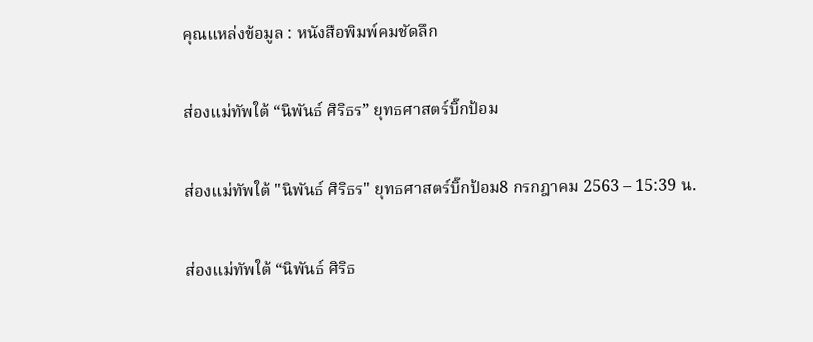คุณแหล่งข้อมูล : หนังสือพิมพ์คมชัดลึก

ส่องแม่ทัพใต้ “นิพันธ์ ศิริธร” ยุทธศาสตร์บิ๊กป้อม

ส่องแม่ทัพใต้ "นิพันธ์ ศิริธร" ยุทธศาสตร์บิ๊กป้อม8 กรกฎาคม 2563 – 15:39 น.

ส่องแม่ทัพใต้ “นิพันธ์ ศิริธ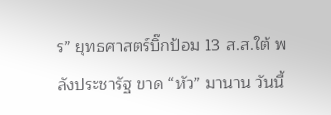ร” ยุทธศาสตร์บิ๊กป้อม 13 ส.ส.ใต้ พลังประชารัฐ ขาด “หัว” มานาน วันนี้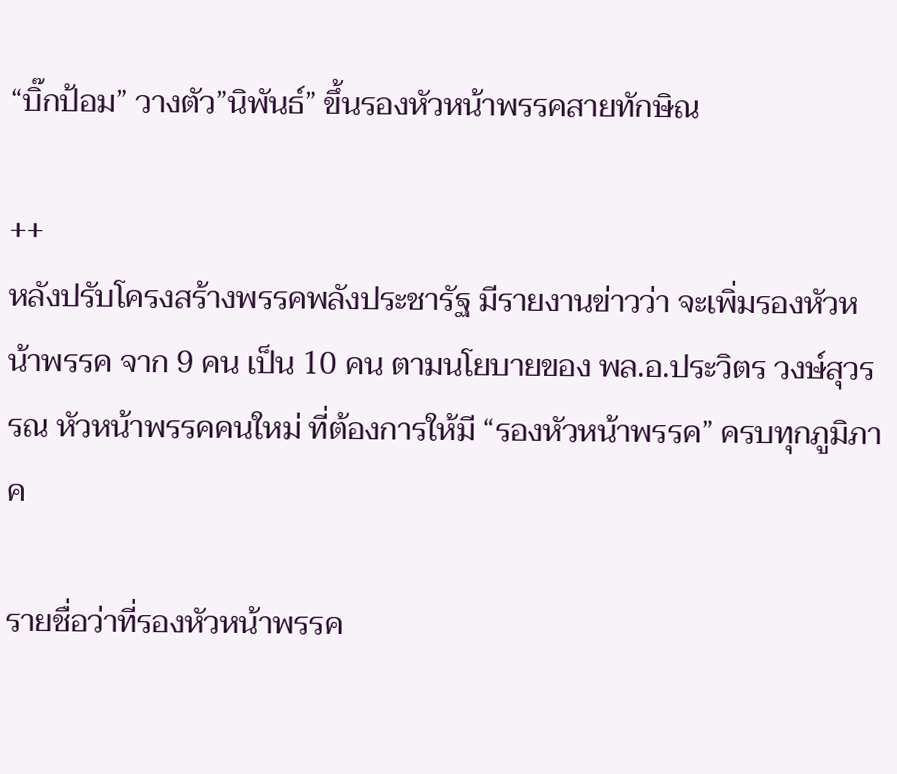“บิ๊กป้อม” วางตัว”นิพันธ์” ขึ้นรองหัวหน้าพรรคสายทักษิณ

++
หลังปรับโครงสร้างพรรคพลังประชารัฐ มีรายงานข่าวว่า จะเพิ่มรองหัวหน้าพรรค จาก 9 คน เป็น 10 คน ตามนโยบายของ พล.อ.ประวิตร วงษ์สุวรรณ หัวหน้าพรรคคนใหม่ ที่ต้องการให้มี “รองหัวหน้าพรรค” ครบทุกภูมิภาค

รายชื่อว่าที่รองหัวหน้าพรรค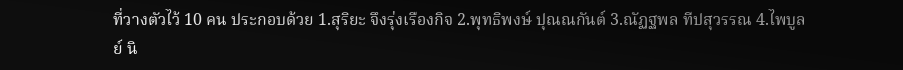ที่วางตัวไว้ 10 คน ประกอบด้วย 1.สุริยะ จึงรุ่งเรืองกิจ 2.พุทธิพงษ์ ปุณณกันต์ 3.ณัฏฐพล ทีปสุวรรณ 4.ไพบูลย์ นิ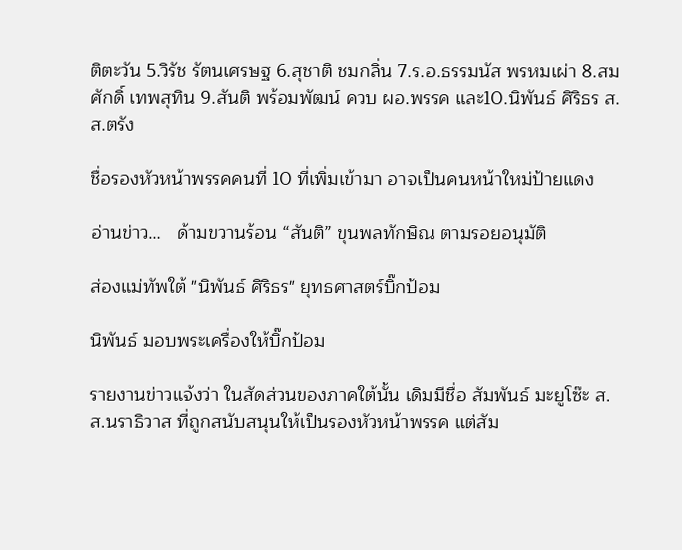ติตะวัน 5.วิรัช รัตนเศรษฐ 6.สุชาติ ชมกลิ่น 7.ร.อ.ธรรมนัส พรหมเผ่า 8.สมศักดิ์ เทพสุทิน 9.สันติ พร้อมพัฒน์ ควบ ผอ.พรรค และ10.นิพันธ์ ศิริธร ส.ส.ตรัง

ชื่อรองหัวหน้าพรรคคนที่ 10 ที่เพิ่มเข้ามา อาจเป็นคนหน้าใหม่ป้ายแดง

อ่านข่าว…   ด้ามขวานร้อน “สันติ” ขุนพลทักษิณ ตามรอยอนุมัติ

ส่องแม่ทัพใต้ "นิพันธ์ ศิริธร" ยุทธศาสตร์บิ๊กป้อม

นิพันธ์ มอบพระเครื่องให้บิ๊กป้อม

รายงานข่าวแจ้งว่า ในสัดส่วนของภาคใต้นั้น เดิมมีชื่อ สัมพันธ์ มะยูโซ๊ะ ส.ส.นราธิวาส ที่ถูกสนับสนุนให้เป็นรองหัวหน้าพรรค แต่สัม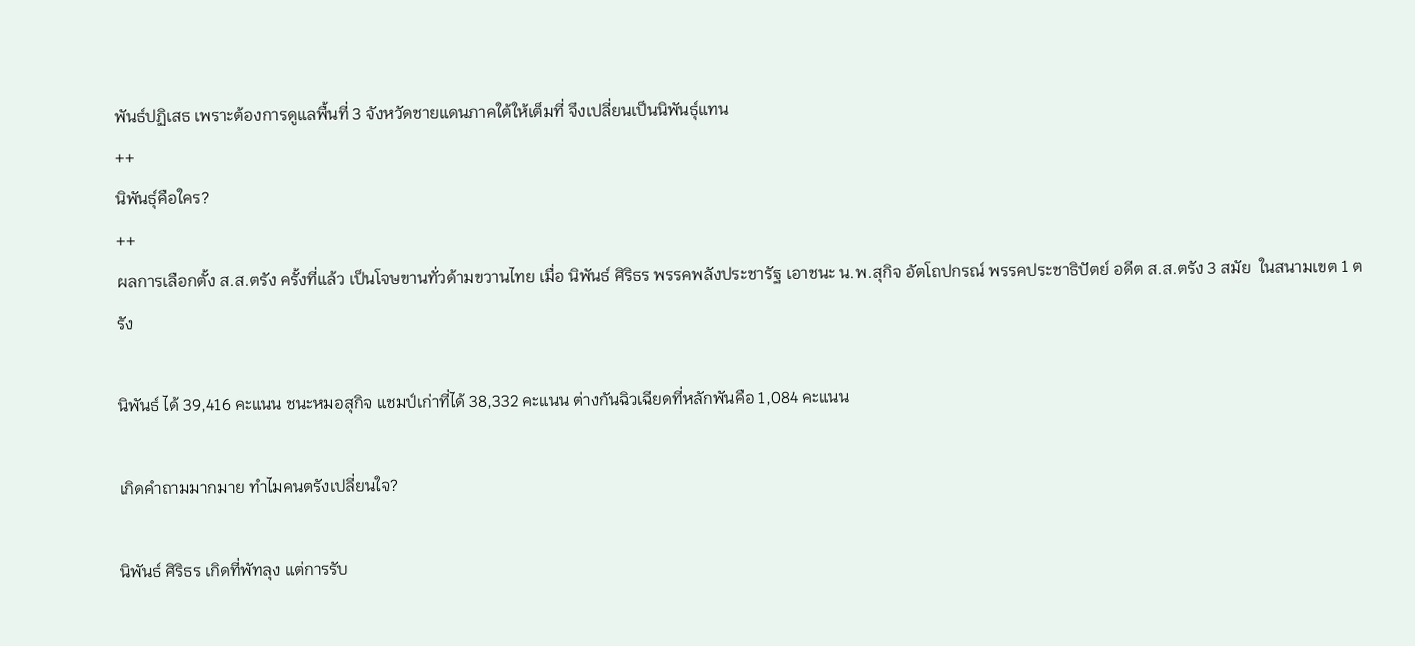พันธ์ปฏิเสธ เพราะต้องการดูแลพื้นที่ 3 จังหวัดชายแดนภาคใต้ให้เต็มที่ จึงเปลี่ยนเป็นนิพันธุ์แทน
++
นิพันธุ์คือใคร?
++
ผลการเลือกตั้ง ส.ส.ตรัง ครั้งที่แล้ว เป็นโจษขานทั่วด้ามขวานไทย เมื่อ นิพันธ์ ศิริธร พรรคพลังประชารัฐ เอาชนะ น.พ.สุกิจ อัตโถปกรณ์ พรรคประชาธิปัตย์ อดีต ส.ส.ตรัง 3 สมัย  ในสนามเขต 1 ตรัง

นิพันธ์ ได้ 39,416 คะแนน ชนะหมอสุกิจ แชมป์เก่าที่ได้ 38,332 คะแนน ต่างกันฉิวเฉียดที่หลักพันคือ 1,084 คะแนน

เกิดคำถามมากมาย ทำไมคนตรังเปลี่ยนใจ?

นิพันธ์ ศิริธร เกิดที่พัทลุง แต่การรับ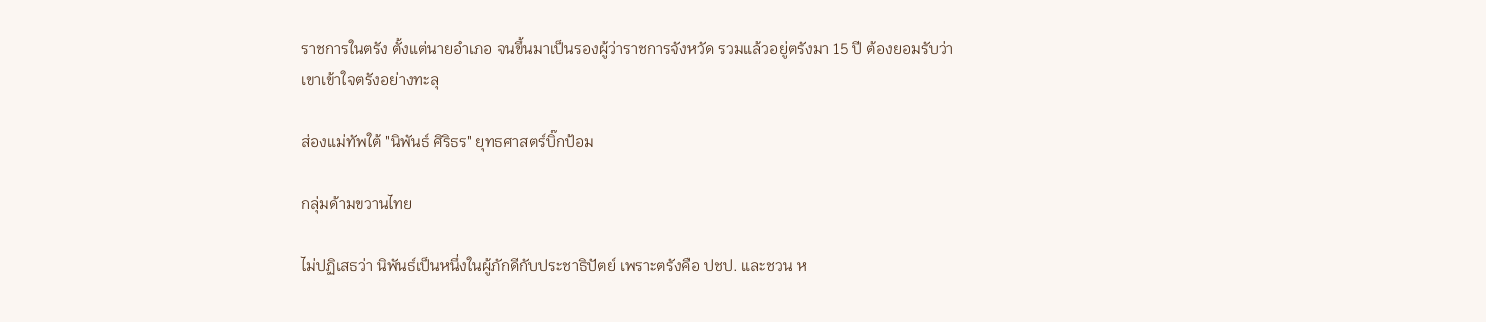ราชการในตรัง ตั้งแต่นายอำเภอ จนขึ้นมาเป็นรองผู้ว่าราชการจังหวัด รวมแล้วอยู่ตรังมา 15 ปี ต้องยอมรับว่าเขาเข้าใจตรังอย่างทะลุ

ส่องแม่ทัพใต้ "นิพันธ์ ศิริธร" ยุทธศาสตร์บิ๊กป้อม

กลุ่มด้ามขวานไทย

ไม่ปฏิเสธว่า นิพันธ์เป็นหนึ่งในผู้ภักดีกับประชาธิปัตย์ เพราะตรังคือ ปชป. และชวน ห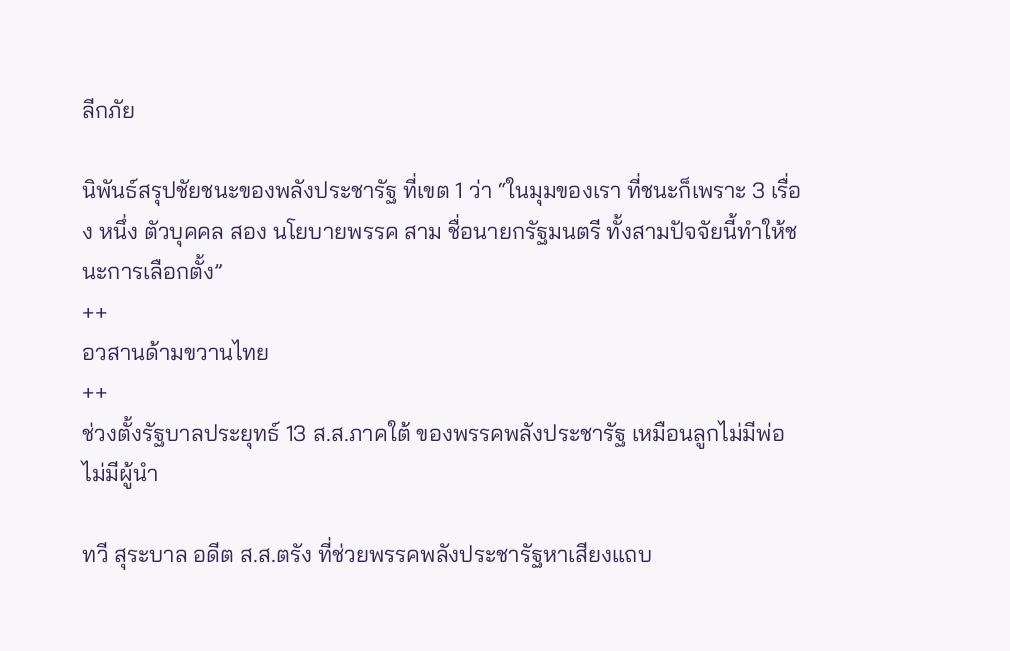ลีกภัย

นิพันธ์สรุปชัยชนะของพลังประชารัฐ ที่เขต 1 ว่า “ในมุมของเรา ที่ชนะก็เพราะ 3 เรื่อง หนึ่ง ตัวบุคคล สอง นโยบายพรรค สาม ชื่อนายกรัฐมนตรี ทั้งสามปัจจัยนี้ทำให้ชนะการเลือกตั้ง”
++
อวสานด้ามขวานไทย
++
ช่วงตั้งรัฐบาลประยุทธ์ 13 ส.ส.ภาคใต้ ของพรรคพลังประชารัฐ เหมือนลูกไม่มีพ่อ ไม่มีผู้นำ

ทวี สุระบาล อดีต ส.ส.ตรัง ที่ช่วยพรรคพลังประชารัฐหาเสียงแถบ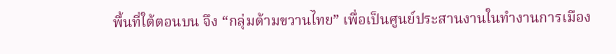พื้นที่ใต้ตอนบน จึง “กลุ่มด้ามขวานไทย” เพื่อเป็นศูนย์ประสานงานในทำงานการเมือง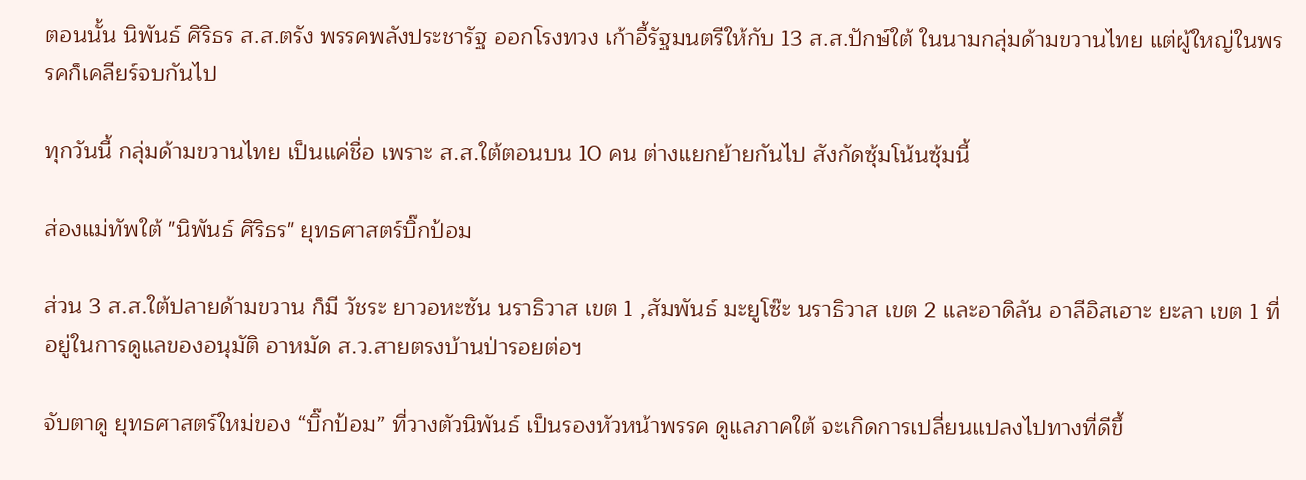ตอนนั้น นิพันธ์ ศิริธร ส.ส.ตรัง พรรคพลังประชารัฐ ออกโรงทวง เก้าอี้รัฐมนตรีให้กับ 13 ส.ส.ปักษ์ใต้ ในนามกลุ่มด้ามขวานไทย แต่ผู้ใหญ่ในพรรคก็เคลียร์จบกันไป

ทุกวันนี้ กลุ่มด้ามขวานไทย เป็นแค่ชื่อ เพราะ ส.ส.ใต้ตอนบน 10 คน ต่างแยกย้ายกันไป สังกัดซุ้มโน้นซุ้มนี้

ส่องแม่ทัพใต้ "นิพันธ์ ศิริธร" ยุทธศาสตร์บิ๊กป้อม

ส่วน 3 ส.ส.ใต้ปลายด้ามขวาน ก็มี วัชระ ยาวอหะซัน นราธิวาส เขต 1 ,สัมพันธ์ มะยูโซ๊ะ นราธิวาส เขต 2 และอาดิลัน อาลีอิสเฮาะ ยะลา เขต 1 ที่อยู่ในการดูแลของอนุมัติ อาหมัด ส.ว.สายตรงบ้านป่ารอยต่อฯ

จับตาดู ยุทธศาสตร์ใหม่ของ “บิ๊กป้อม” ที่วางตัวนิพันธ์ เป็นรองหัวหน้าพรรค ดูแลภาคใต้ จะเกิดการเปลี่ยนแปลงไปทางที่ดีขึ้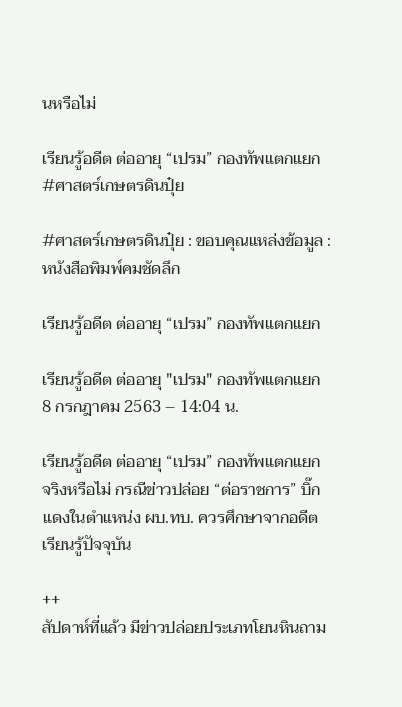นหรือไม่

เรียนรู้อดีต ต่ออายุ “เปรม” กองทัพแตกแยก #ศาสตร์เกษตรดินปุ๋ย

#ศาสตร์เกษตรดินปุ๋ย : ขอบคุณแหล่งข้อมูล : หนังสือพิมพ์คมชัดลึก

เรียนรู้อดีต ต่ออายุ “เปรม” กองทัพแตกแยก

เรียนรู้อดีต ต่ออายุ "เปรม" กองทัพแตกแยก8 กรกฎาคม 2563 – 14:04 น.

เรียนรู้อดีต ต่ออายุ “เปรม” กองทัพแตกแยก จริงหรือไม่ กรณีข่าวปล่อย “ต่อราชการ” บิ๊กแดงในตำแหน่ง ผบ.ทบ. ควรศึกษาจากอดีต เรียนรู้ปัจจุบัน

++
สัปดาห์ที่แล้ว มีข่าวปล่อยประเภทโยนหินถาม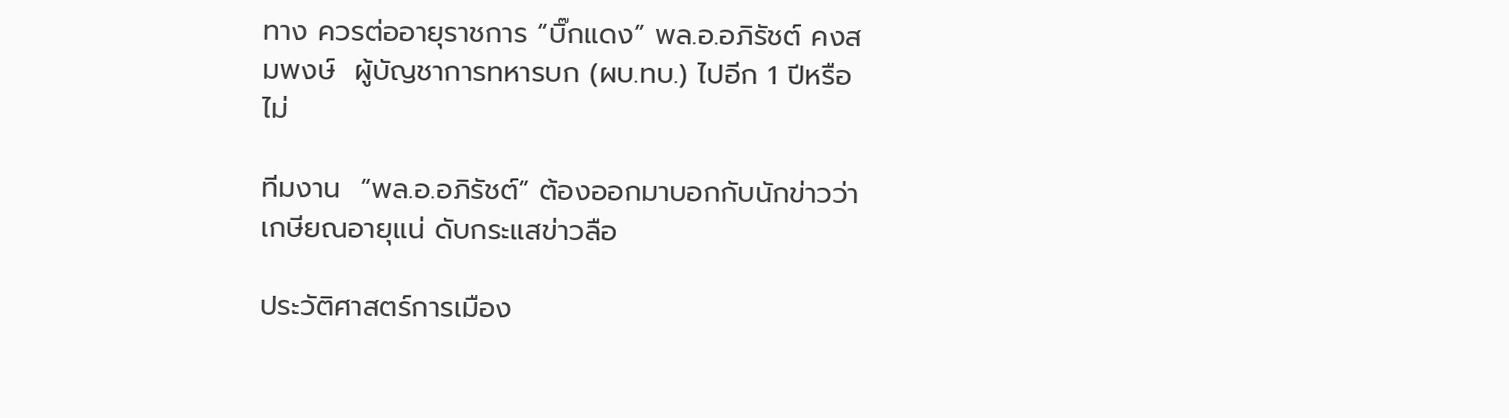ทาง ควรต่ออายุราชการ “บิ๊กแดง” พล.อ.อภิรัชต์ คงสมพงษ์  ผู้บัญชาการทหารบก (ผบ.ทบ.) ไปอีก 1 ปีหรือไม่

ทีมงาน  “พล.อ.อภิรัชต์” ต้องออกมาบอกกับนักข่าวว่า เกษียณอายุแน่ ดับกระแสข่าวลือ

ประวัติศาสตร์การเมือง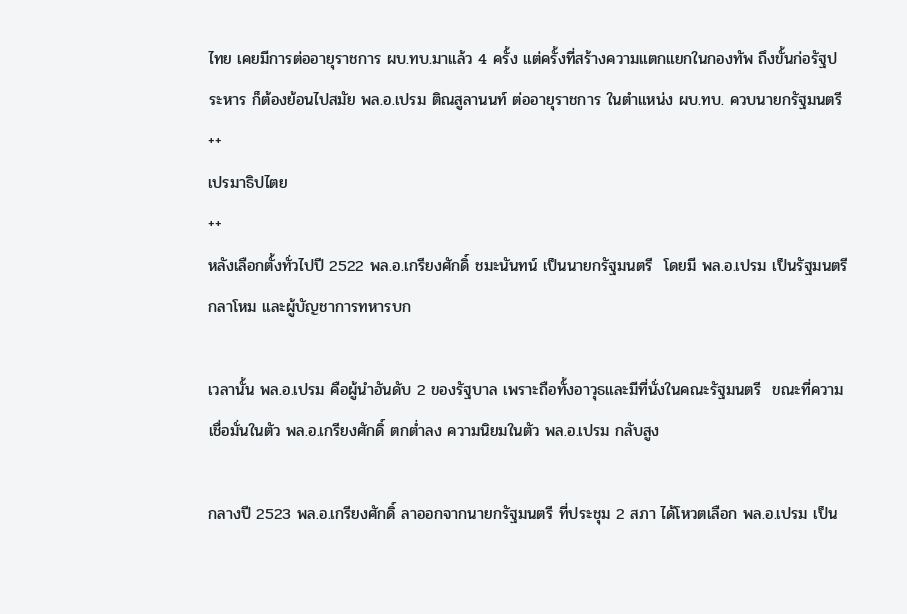ไทย เคยมีการต่ออายุราชการ ผบ.ทบ.มาแล้ว 4 ครั้ง แต่ครั้งที่สร้างความแตกแยกในกองทัพ ถึงขั้นก่อรัฐประหาร ก็ต้องย้อนไปสมัย พล.อ.เปรม ติณสูลานนท์ ต่ออายุราชการ ในตำแหน่ง ผบ.ทบ. ควบนายกรัฐมนตรี
++
เปรมาธิปไตย
++
หลังเลือกตั้งทั่วไปปี 2522 พล.อ.เกรียงศักดิ์ ชมะนันทน์ เป็นนายกรัฐมนตรี  โดยมี พล.อ.เปรม เป็นรัฐมนตรีกลาโหม และผู้บัญชาการทหารบก

เวลานั้น พล.อ.เปรม คือผู้นำอันดับ 2 ของรัฐบาล เพราะถือทั้งอาวุธและมีที่นั่งในคณะรัฐมนตรี  ขณะที่ความเชื่อมั่นในตัว พล.อ.เกรียงศักดิ์ ตกต่ำลง ความนิยมในตัว พล.อ.เปรม กลับสูง

กลางปี 2523 พล.อ.เกรียงศักดิ์ ลาออกจากนายกรัฐมนตรี ที่ประชุม 2 สภา ได้โหวตเลือก พล.อ.เปรม เป็น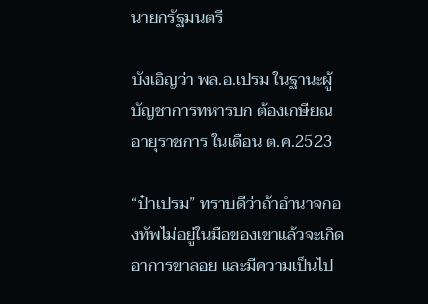นายกรัฐมนตรี

บังเอิญว่า พล.อ.เปรม ในฐานะผู้บัญชาการทหารบก ต้องเกษียณอายุราชการ ในเดือน ต.ค.2523

“ป๋าเปรม” ทราบดีว่าถ้าอำนาจกองทัพไม่อยู่ในมือของเขาแล้วจะเกิดอาการขาลอย และมีความเป็นไป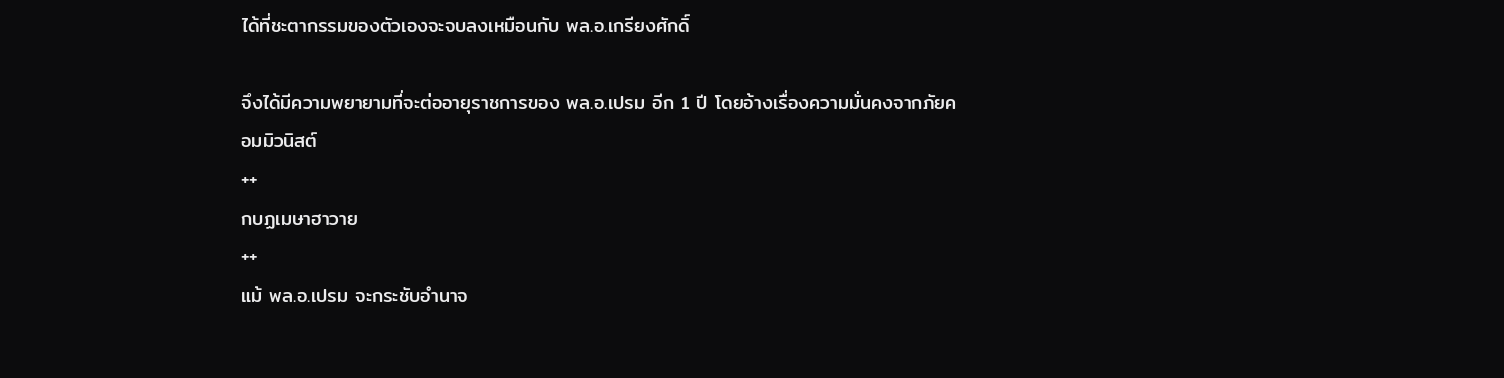ได้ที่ชะตากรรมของตัวเองจะจบลงเหมือนกับ พล.อ.เกรียงศักดิ์

จึงได้มีความพยายามที่จะต่ออายุราชการของ พล.อ.เปรม อีก 1 ปี โดยอ้างเรื่องความมั่นคงจากภัยคอมมิวนิสต์
++
กบฏเมษาฮาวาย
++
แม้ พล.อ.เปรม จะกระชับอำนาจ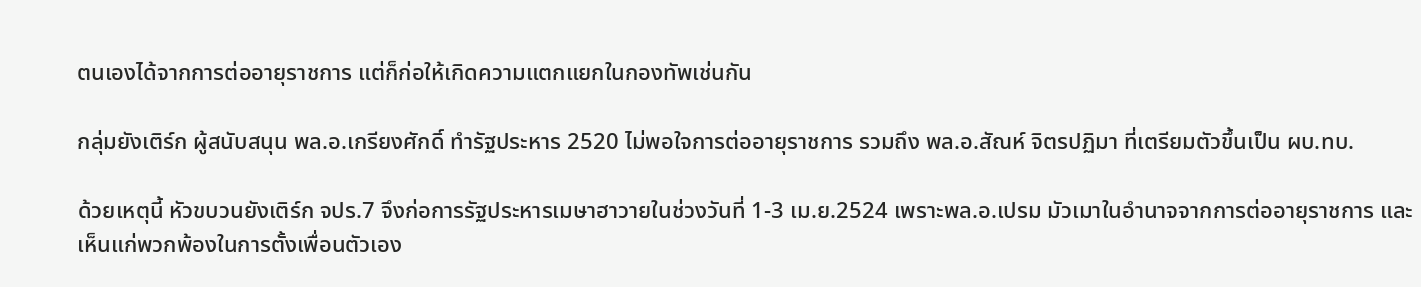ตนเองได้จากการต่ออายุราชการ แต่ก็ก่อให้เกิดความแตกแยกในกองทัพเช่นกัน

กลุ่มยังเติร์ก ผู้สนับสนุน พล.อ.เกรียงศักดิ์ ทำรัฐประหาร 2520 ไม่พอใจการต่ออายุราชการ รวมถึง พล.อ.สัณห์ จิตรปฏิมา ที่เตรียมตัวขึ้นเป็น ผบ.ทบ.

ด้วยเหตุนี้ หัวขบวนยังเติร์ก จปร.7 จึงก่อการรัฐประหารเมษาฮาวายในช่วงวันที่ 1-3 เม.ย.2524 เพราะพล.อ.เปรม มัวเมาในอำนาจจากการต่ออายุราชการ และเห็นแก่พวกพ้องในการตั้งเพื่อนตัวเอง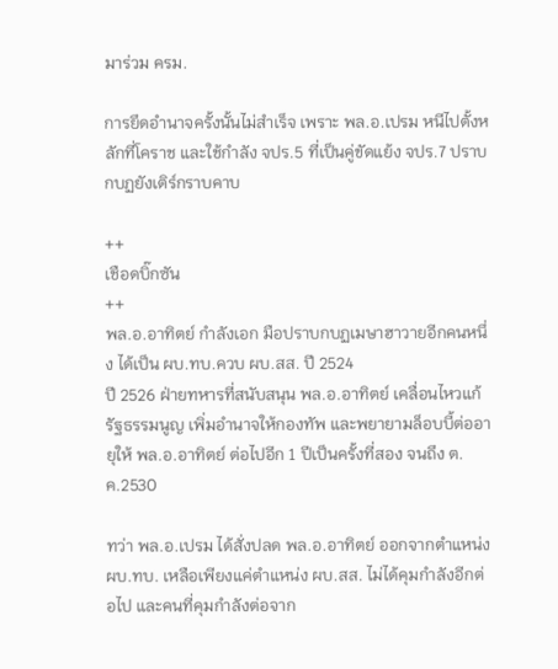มาร่วม ครม.

การยึดอำนาจครั้งนั้นไม่สำเร็จ เพราะ พล.อ.เปรม หนีไปตั้งหลักที่โคราช และใช้กำลัง จปร.5 ที่เป็นคู่ขัดแย้ง จปร.7 ปราบกบฏยังเติร์กราบคาบ

++
เชือดบิ๊กซัน
++
พล.อ.อาทิตย์ กำลังเอก มือปราบกบฏเมษาฮาวายอีกคนหนึ่ง ได้เป็น ผบ.ทบ.ควบ ผบ.สส. ปี 2524
ปี 2526 ฝ่ายทหารที่สนับสนุน พล.อ.อาทิตย์ เคลื่อนไหวแก้รัฐธรรมนูญ เพิ่มอำนาจให้กองทัพ และพยายามล็อบบี้ต่ออายุให้ พล.อ.อาทิตย์ ต่อไปอีก 1 ปีเป็นครั้งที่สอง จนถึง ต.ค.2530

ทว่า พล.อ.เปรม ได้สั่งปลด พล.อ.อาทิตย์ ออกจากตำแหน่ง ผบ.ทบ. เหลือเพียงแค่ตำแหน่ง ผบ.สส. ไม่ได้คุมกำลังอีกต่อไป และคนที่คุมกำลังต่อจาก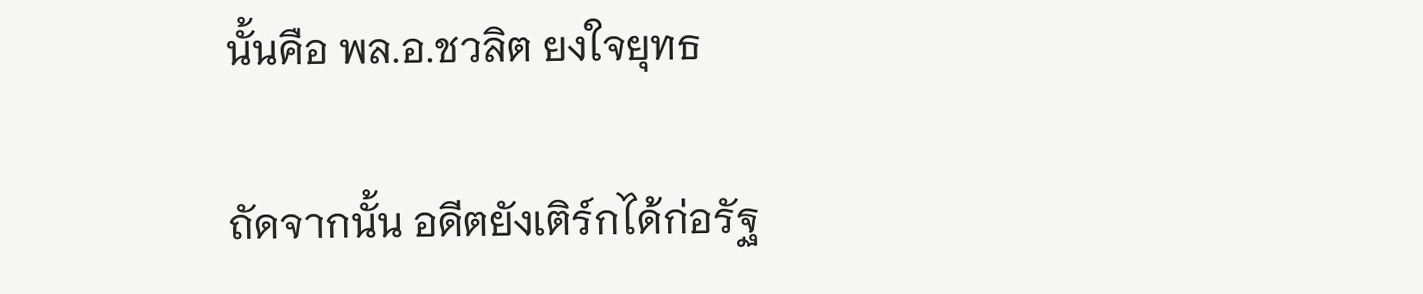นั้นคือ พล.อ.ชวลิต ยงใจยุทธ

ถัดจากนั้น อดีตยังเติร์กได้ก่อรัฐ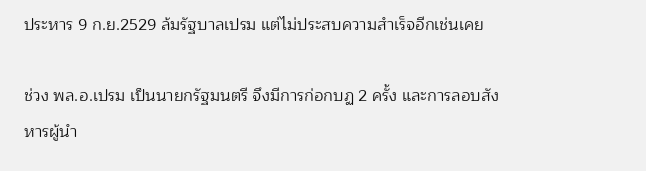ประหาร 9 ก.ย.2529 ล้มรัฐบาลเปรม แต่ไม่ประสบความสำเร็จอีกเช่นเคย

ช่วง พล.อ.เปรม เป็นนายกรัฐมนตรี จึงมีการก่อกบฏ 2 ครั้ง และการลอบสังหารผู้นำ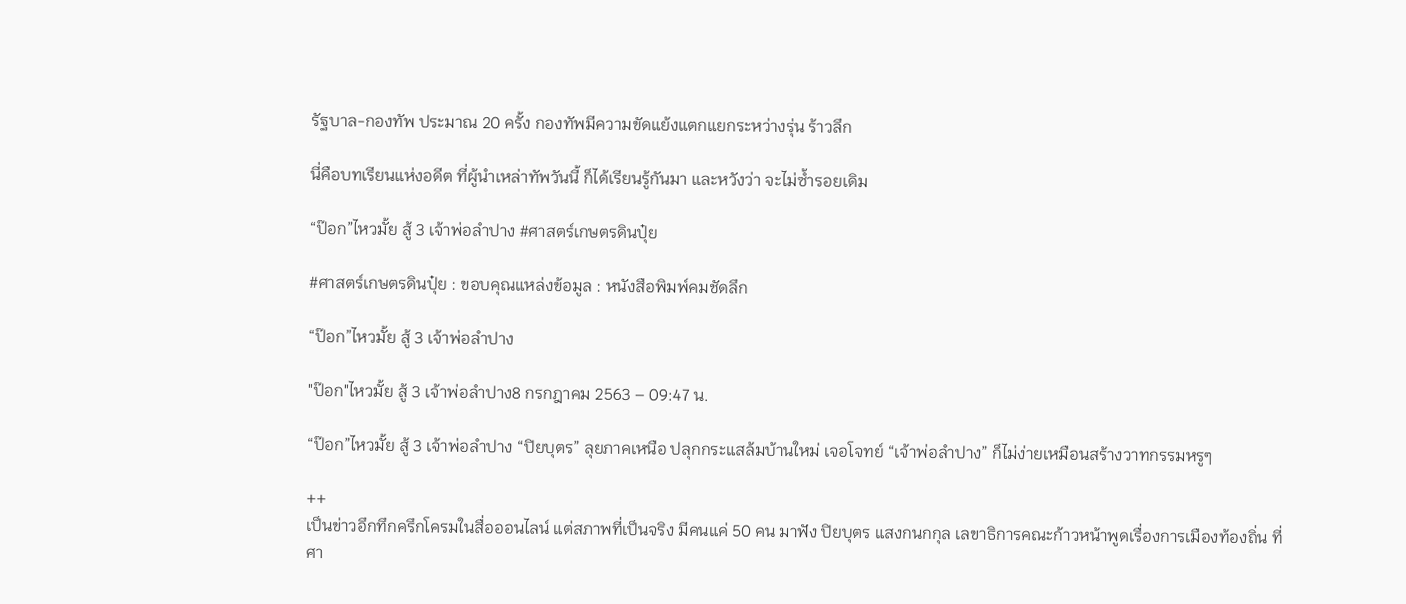รัฐบาล-กองทัพ ประมาณ 20 ครั้ง กองทัพมีความขัดแย้งแตกแยกระหว่างรุ่น ร้าวลึก

นี่คือบทเรียนแห่งอดีต ที่ผู้นำเหล่าทัพวันนี้ ก็ได้เรียนรู้กันมา และหวังว่า จะไม่ซ้ำรอยเดิม

“ป๊อก”ไหวมั้ย สู้ 3 เจ้าพ่อลำปาง #ศาสตร์เกษตรดินปุ๋ย

#ศาสตร์เกษตรดินปุ๋ย : ขอบคุณแหล่งข้อมูล : หนังสือพิมพ์คมชัดลึก

“ป๊อก”ไหวมั้ย สู้ 3 เจ้าพ่อลำปาง

"ป๊อก"ไหวมั้ย สู้ 3 เจ้าพ่อลำปาง8 กรกฎาคม 2563 – 09:47 น.

“ป๊อก”ไหวมั้ย สู้ 3 เจ้าพ่อลำปาง “ปิยบุตร” ลุยภาคเหนือ ปลุกกระแสล้มบ้านใหม่ เจอโจทย์ “เจ้าพ่อลำปาง” ก็ไม่ง่ายเหมือนสร้างวาทกรรมหรูๆ

++
เป็นข่าวอึกทึกครึกโครมในสื่อออนไลน์ แต่สภาพที่เป็นจริง มีคนแค่ 50 คน มาฟัง ปิยบุตร แสงกนกกุล เลขาธิการคณะก้าวหน้าพูดเรื่องการเมืองท้องถิ่น ที่ศา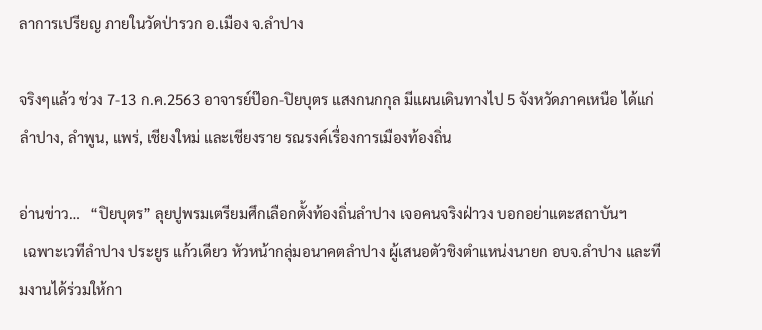ลาการเปรียญ ภายในวัดป่ารวก อ.เมือง จ.ลำปาง

จริงๆแล้ว ช่วง 7-13 ก.ค.2563 อาจารย์ป๊อก-ปิยบุตร แสงกนกกุล มีแผนเดินทางไป 5 จังหวัดภาคเหนือ ได้แก่ ลำปาง, ลำพูน, แพร่, เชียงใหม่ และเชียงราย รณรงค์เรื่องการเมืองท้องถิ่น

อ่านข่าว…   “ปิยบุตร” ลุยปูพรมเตรียมศึกเลือกตั้งท้องถิ่นลำปาง เจอคนจริงฝ่าวง บอกอย่าแตะสถาบันฯ
 เฉพาะเวทีลำปาง ประยูร แก้วเดียว หัวหน้ากลุ่มอนาคตลำปาง ผู้เสนอตัวชิงตำแหน่งนายก อบจ.ลำปาง และทีมงานได้ร่วมให้กา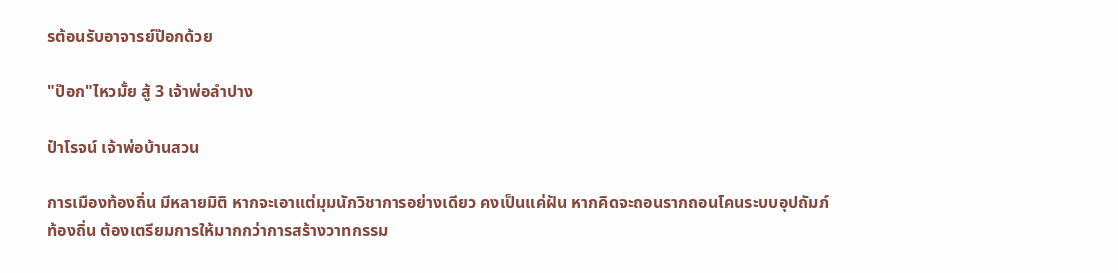รต้อนรับอาจารย์ป๊อกด้วย

"ป๊อก"ไหวมั้ย สู้ 3 เจ้าพ่อลำปาง

ป๋าโรจน์ เจ้าพ่อบ้านสวน

การเมืองท้องถิ่น มีหลายมิติ หากจะเอาแต่มุมนักวิชาการอย่างเดียว คงเป็นแค่ฝัน หากคิดจะถอนรากถอนโคนระบบอุปถัมภ์ท้องถิ่น ต้องเตรียมการให้มากกว่าการสร้างวาทกรรม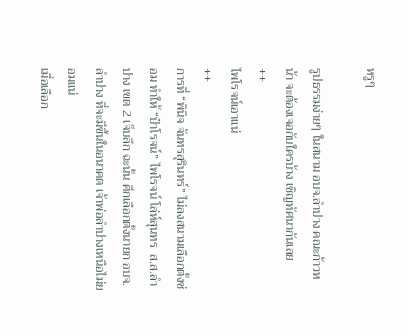หรูๆ

รูปธรรมง่ายๆ ในสนาม อบจ.ลำปาง คณะก้าวหน้า จะต้องเจอกับใครบ้าง เชิญทัศนากันเลย
++
ไพโรจน์เอาแน่
++
การที่ “พินิจ จันทรสุรินทร์” ไม่ลงสนามเลือกตั้งซ่อม ทำให้ “ป๋าโรจน์” ไพโรจน์ โล่ห์สุนทร  ส.ส.ลำปาง เขต 2 เจ็บลึก ฉะนั้น ศึกเลือกตั้งนายก อบจ.ลำปาง ที่จะมีขึ้นในอนาคต เจ้าพ่อลำปางเหนือไม่ยอมแน่
เมื่อเลือก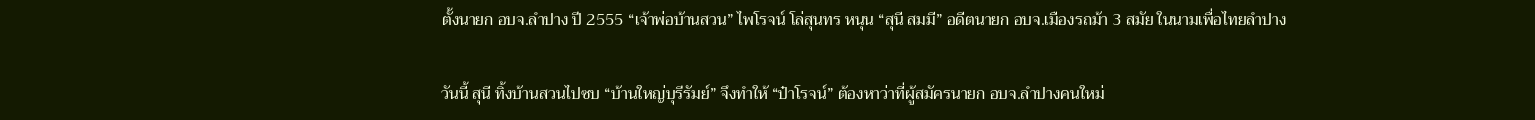ตั้งนายก อบจ.ลำปาง ปี 2555 “เจ้าพ่อบ้านสวน” ไพโรจน์ โล่สุนทร หนุน “สุนี สมมี” อดีตนายก อบจ.เมืองรถม้า 3 สมัย ในนามเพื่อไทยลำปาง

วันนี้ สุนี ทิ้งบ้านสวนไปซบ “บ้านใหญ่บุรีรัมย์” จึงทำให้ “ป๋าโรจน์” ต้องหาว่าที่ผู้สมัครนายก อบจ.ลำปางคนใหม่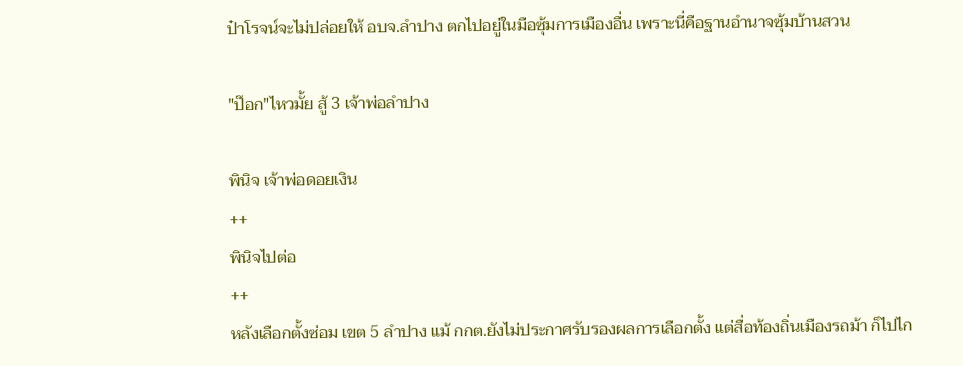ป๋าโรจน์จะไม่ปล่อยให้ อบจ.ลำปาง ตกไปอยู่ในมือซุ้มการเมืองอื่น เพราะนี่คือฐานอำนาจซุ้มบ้านสวน

"ป๊อก"ไหวมั้ย สู้ 3 เจ้าพ่อลำปาง

พินิจ เจ้าพ่อดอยเงิน
++
พินิจไปต่อ
++
หลังเลือกตั้งซ่อม เขต 5 ลำปาง แม้ กกต.ยังไม่ประกาศรับรองผลการเลือกตั้ง แต่สื่อท้องถิ่นเมืองรถม้า ก็ไปไก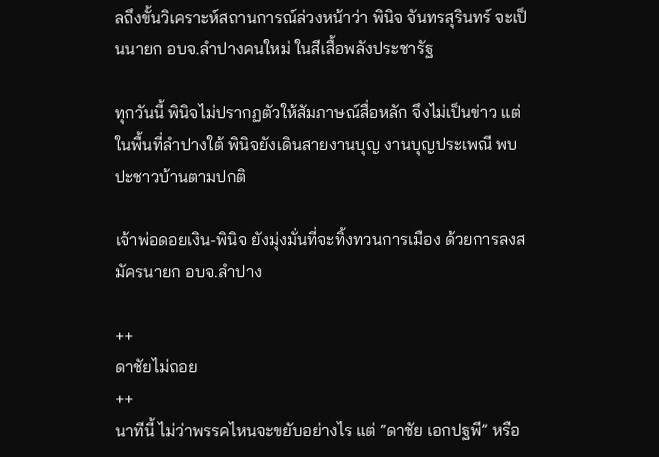ลถึงขั้นวิเคราะห์สถานการณ์ล่วงหน้าว่า พินิจ จันทรสุรินทร์ จะเป็นนายก อบจ.ลำปางคนใหม่ ในสีเสื้อพลังประชารัฐ

ทุกวันนี้ พินิจไม่ปรากฏตัวให้สัมภาษณ์สื่อหลัก จึงไม่เป็นข่าว แต่ในพื้นที่ลำปางใต้ พินิจยังเดินสายงานบุญ งานบุญประเพณี พบปะชาวบ้านตามปกติ

เจ้าพ่อดอยเงิน-พินิจ ยังมุ่งมั่นที่จะทิ้งทวนการเมือง ด้วยการลงสมัครนายก อบจ.ลำปาง

++
ดาชัยไม่ถอย
++
นาทีนี้ ไม่ว่าพรรคไหนจะขยับอย่างไร แต่ “ดาชัย เอกปฐพี” หรือ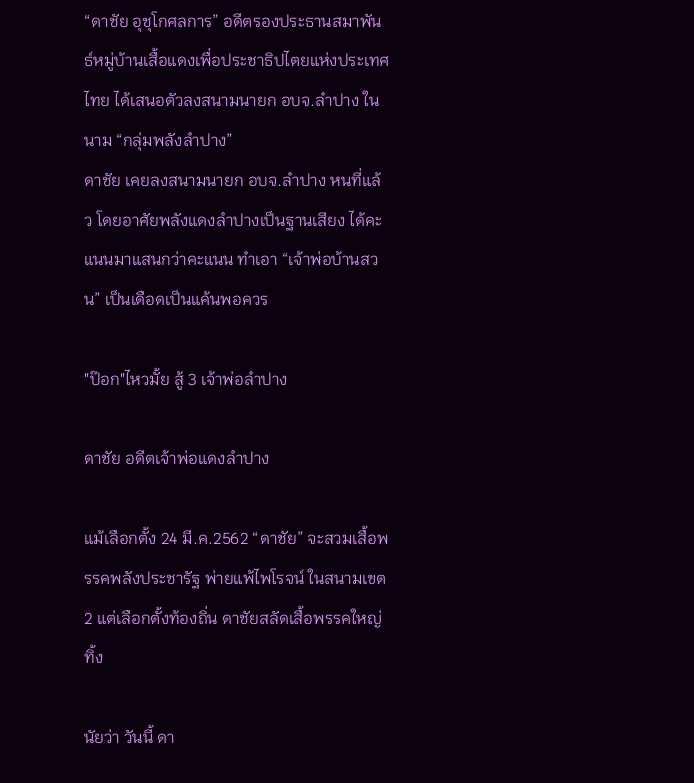“ดาชัย อุชุโกศลการ” อดีตรองประธานสมาพันธ์หมู่บ้านเสื้อแดงเพื่อประชาธิปไตยแห่งประเทศไทย ได้เสนอตัวลงสนามนายก อบจ.ลำปาง ในนาม “กลุ่มพลังลำปาง”
ดาชัย เคยลงสนามนายก อบจ.ลำปาง หนที่แล้ว โดยอาศัยพลังแดงลำปางเป็นฐานเสียง ได้คะแนนมาแสนกว่าคะแนน ทำเอา “เจ้าพ่อบ้านสวน” เป็นเดือดเป็นแค้นพอควร

"ป๊อก"ไหวมั้ย สู้ 3 เจ้าพ่อลำปาง

ดาชัย อดีตเจ้าพ่อแดงลำปาง

แม้เลือกตั้ง 24 มี.ค.2562 “ดาชัย” จะสวมเสื้อพรรคพลังประชารัฐ พ่ายแพ้ไพโรจน์ ในสนามเขต 2 แต่เลือกตั้งท้องถิ่น ดาชัยสลัดเสื้อพรรคใหญ่ทิ้ง

นัยว่า วันนี้ ดา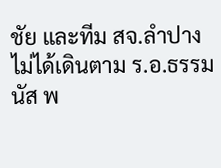ชัย และทีม สจ.ลำปาง ไม่ได้เดินตาม ร.อ.ธรรมนัส พ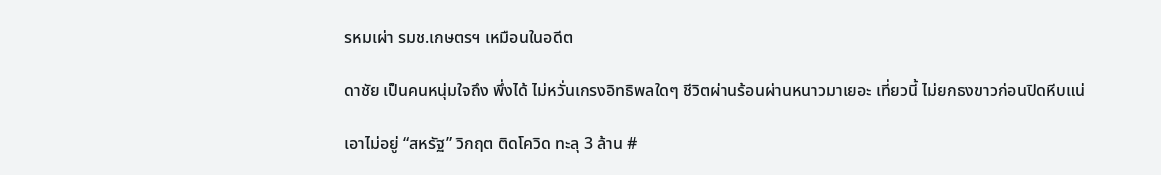รหมเผ่า รมช.เกษตรฯ เหมือนในอดีต

ดาชัย เป็นคนหนุ่มใจถึง พึ่งได้ ไม่หวั่นเกรงอิทธิพลใดๆ ชีวิตผ่านร้อนผ่านหนาวมาเยอะ เที่ยวนี้ ไม่ยกธงขาวก่อนปิดหีบแน่

เอาไม่อยู่ “สหรัฐ” วิกฤต ติดโควิด ทะลุ 3 ล้าน #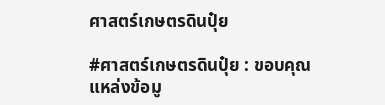ศาสตร์เกษตรดินปุ๋ย

#ศาสตร์เกษตรดินปุ๋ย : ขอบคุณแหล่งข้อมู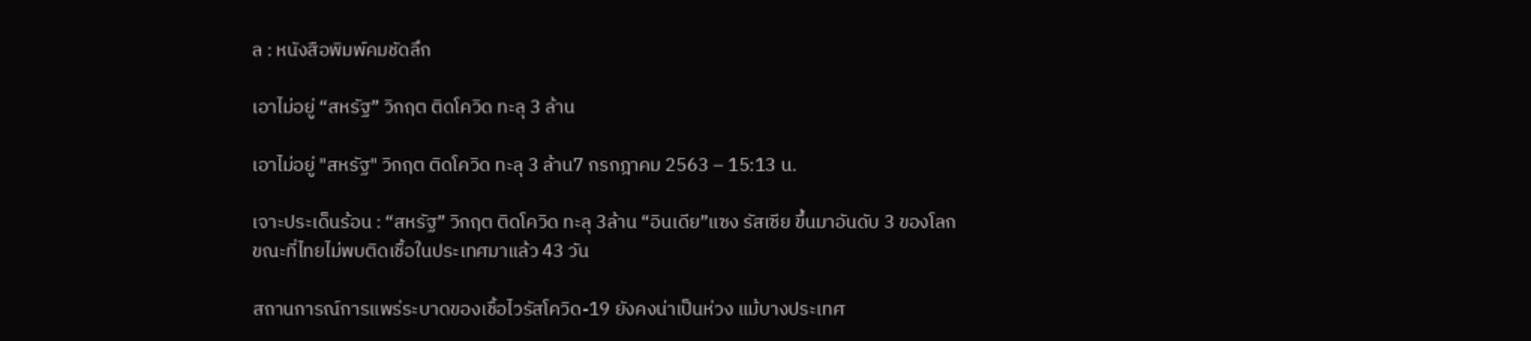ล : หนังสือพิมพ์คมชัดลึก

เอาไม่อยู่ “สหรัฐ” วิกฤต ติดโควิด ทะลุ 3 ล้าน

เอาไม่อยู่ "สหรัฐ" วิกฤต ติดโควิด ทะลุ 3 ล้าน7 กรกฎาคม 2563 – 15:13 น.

เจาะประเด็นร้อน : “สหรัฐ” วิกฤต ติดโควิด ทะลุ 3ล้าน “อินเดีย”แซง รัสเซีย ขึ้นมาอันดับ 3 ของโลก ขณะที่ไทยไม่พบติดเชื้อในประเทศมาแล้ว 43 วัน

สถานการณ์การแพร่ระบาดของเชื้อไวรัสโควิด-19 ยังคงน่าเป็นห่วง แม้บางประเทศ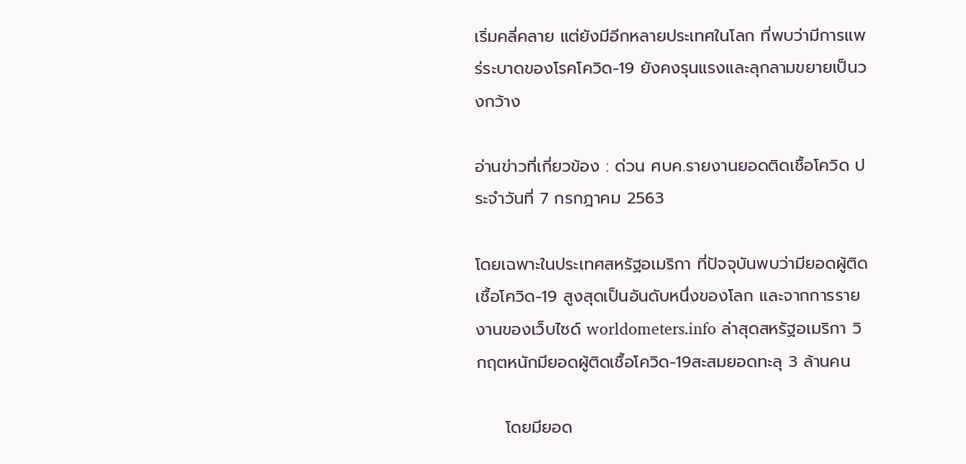เริ่มคลี่คลาย แต่ยังมีอีกหลายประเทศในโลก ที่พบว่ามีการแพร่ระบาดของโรคโควิด-19 ยังคงรุนแรงและลุกลามขยายเป็นวงกว้าง

อ่านข่าวที่เกี่ยวข้อง : ด่วน ศบค.รายงานยอดติดเชื้อโควิด ประจำวันที่ 7 กรกฎาคม 2563

โดยเฉพาะในประเทศสหรัฐอเมริกา ที่ปัจจุบันพบว่ามียอดผู้ติดเชื้อโควิด-19 สูงสุดเป็นอันดับหนึ่งของโลก และจากการรายงานของเว็บไซด์ worldometers.info ล่าสุดสหรัฐอเมริกา วิกฤตหนักมียอดผู้ติดเชื้อโควิด-19สะสมยอดทะลุ 3 ล้านคน

     โดยมียอด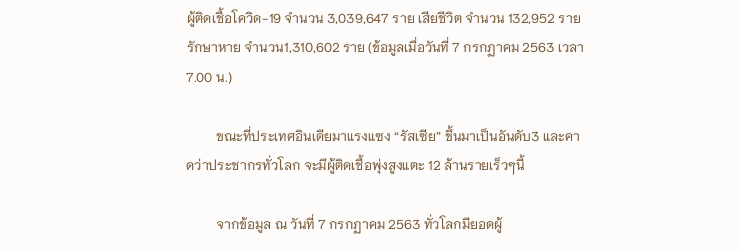ผู้ติดเชื้อโควิด-19 จำนวน 3,039,647 ราย เสียชีวิต จำนวน 132,952 ราย รักษาหาย จำนวน1,310,602 ราย (ข้อมูลเมื่อวันที่ 7 กรกฏาคม 2563 เวลา 7.00 น.)

         ขณะที่ประเทศอินเดียมาแรงแซง “รัสเซีย” ขึ้นมาเป็นอันดับ3 และคาดว่าประชากรทั่วโลก จะมีผู้ติดเชื้อพุ่งสูงแตะ 12 ล้านรายเร็วๆนี้

         จากข้อมูล ณ วันที่ 7 กรกฏาคม 2563 ทั่วโลกมียอดผู้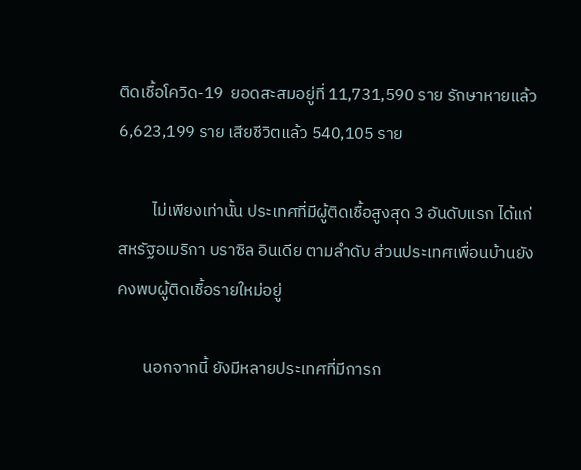ติดเชื้อโควิด-19  ยอดสะสมอยู่ที่ 11,731,590 ราย รักษาหายแล้ว 6,623,199 ราย เสียชีวิตแล้ว 540,105 ราย

         ไม่เพียงเท่านั้น ประเทศที่มีผู้ติดเชื้อสูงสุด 3 อันดับแรก ได้แก่ สหรัฐอเมริกา บราซิล อินเดีย ตามลำดับ ส่วนประเทศเพื่อนบ้านยังคงพบผู้ติดเชื้อรายใหม่อยู่

       นอกจากนี้ ยังมีหลายประเทศที่มีการก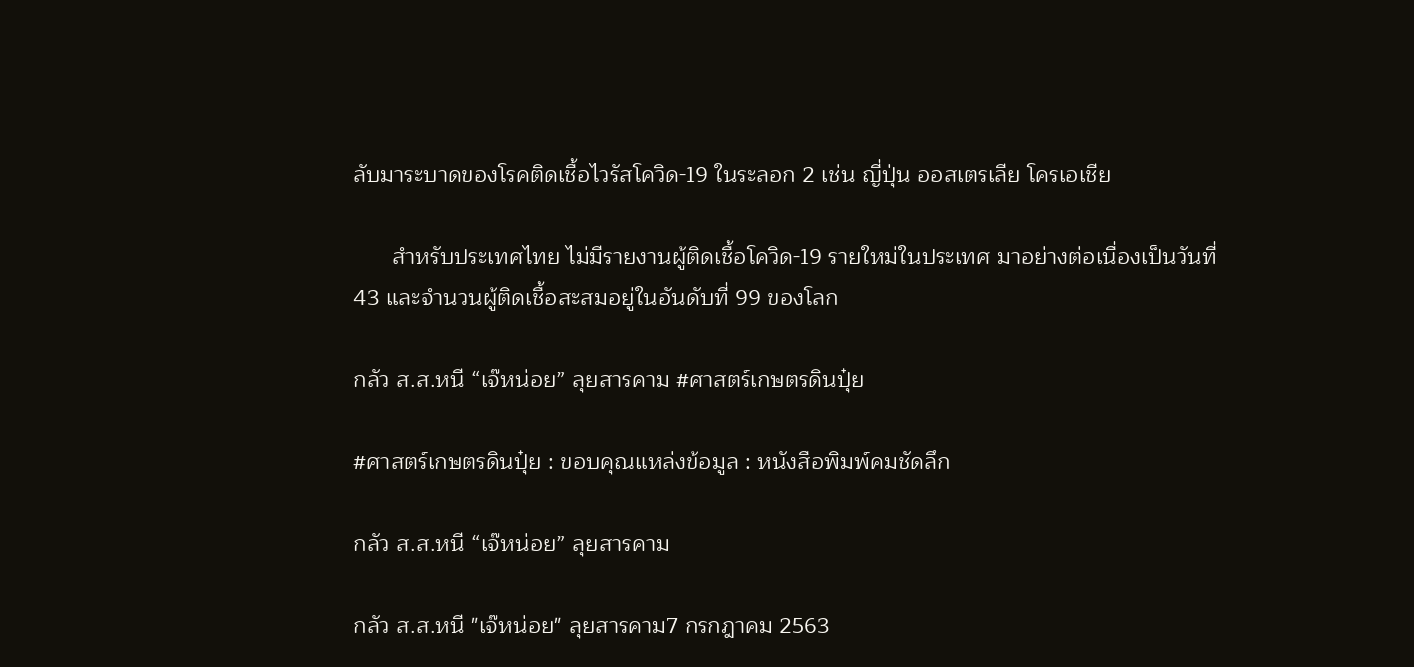ลับมาระบาดของโรคติดเชื้อไวรัสโควิด-19 ในระลอก 2 เช่น ญี่ปุ่น ออสเตรเลีย โครเอเชีย

      สำหรับประเทศไทย ไม่มีรายงานผู้ติดเชื้อโควิด-19 รายใหม่ในประเทศ มาอย่างต่อเนื่องเป็นวันที่ 43 และจำนวนผู้ติดเชื้อสะสมอยู่ในอันดับที่ 99 ของโลก

กลัว ส.ส.หนี “เจ๊หน่อย” ลุยสารคาม #ศาสตร์เกษตรดินปุ๋ย

#ศาสตร์เกษตรดินปุ๋ย : ขอบคุณแหล่งข้อมูล : หนังสือพิมพ์คมชัดลึก

กลัว ส.ส.หนี “เจ๊หน่อย” ลุยสารคาม

กลัว ส.ส.หนี "เจ๊หน่อย" ลุยสารคาม7 กรกฎาคม 2563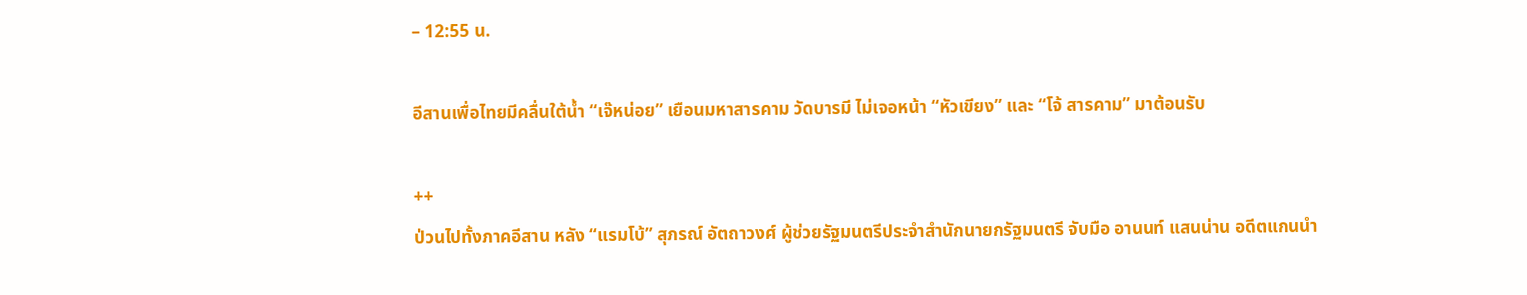– 12:55 น.

อีสานเพื่อไทยมีคลื่นใต้น้ำ “เจ๊หน่อย” เยือนมหาสารคาม วัดบารมี ไม่เจอหน้า “หัวเขียง” และ “โจ้ สารคาม” มาต้อนรับ

++
ป่วนไปทั้งภาคอีสาน หลัง “แรมโบ้” สุภรณ์ อัตถาวงศ์ ผู้ช่วยรัฐมนตรีประจำสำนักนายกรัฐมนตรี จับมือ อานนท์ แสนน่าน อดีตแกนนำ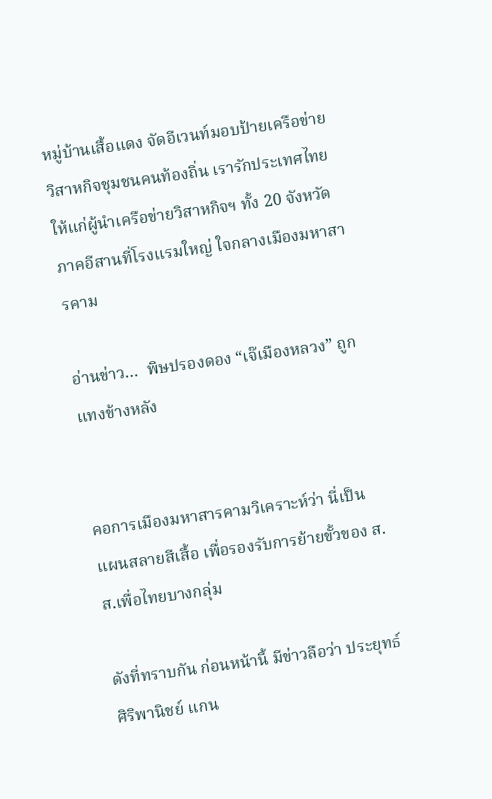หมู่บ้านเสื้อแดง จัดอีเวนท์มอบป้ายเครือข่ายวิสาหกิจชุมชนคนท้องถิ่น เรารักประเทศไทย ให้แก่ผู้นำเครือข่ายวิสาหกิจฯ ทั้ง 20 จังหวัดภาคอีสานที่โรงแรมใหญ่ ใจกลางเมืองมหาสารคาม

อ่านข่าว…  พิษปรองดอง “เจ๊เมืองหลวง” ถูกแทงข้างหลัง


คอการเมืองมหาสารคามวิเคราะห์ว่า นี่เป็นแผนสลายสีเสื้อ เพื่อรองรับการย้ายขั้วของ ส.ส.เพื่อไทยบางกลุ่ม

ดังที่ทราบกัน ก่อนหน้านี้ มีข่าวลือว่า ประยุทธ์ ศิริพานิชย์ แกน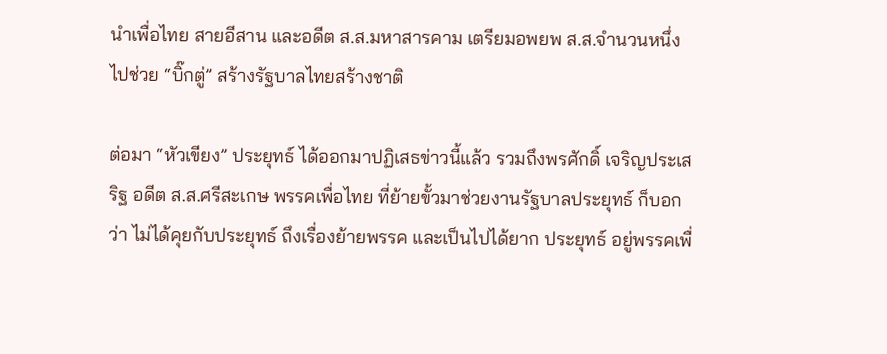นำเพื่อไทย สายอีสาน และอดีต ส.ส.มหาสารคาม เตรียมอพยพ ส.ส.จำนวนหนึ่ง ไปช่วย “บิ๊กตู่” สร้างรัฐบาลไทยสร้างชาติ

ต่อมา “หัวเขียง” ประยุทธ์ ได้ออกมาปฏิเสธข่าวนี้แล้ว รวมถึงพรศักดิ์ เจริญประเสริฐ อดีต ส.ส.ศรีสะเกษ พรรคเพื่อไทย ที่ย้ายขั้วมาช่วยงานรัฐบาลประยุทธ์ ก็บอกว่า ไม่ได้คุยกับประยุทธ์ ถึงเรื่องย้ายพรรค และเป็นไปได้ยาก ประยุทธ์ อยู่พรรคเพื่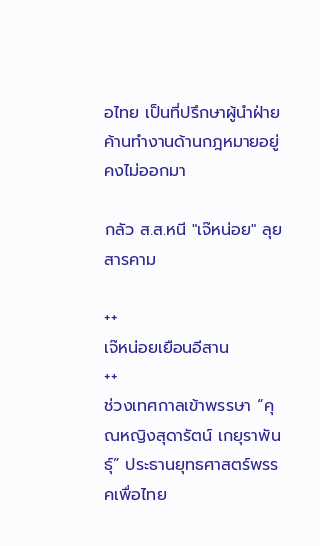อไทย เป็นที่ปรึกษาผู้นำฝ่ายค้านทำงานด้านกฎหมายอยู่คงไม่ออกมา

กลัว ส.ส.หนี "เจ๊หน่อย" ลุยสารคาม

++
เจ๊หน่อยเยือนอีสาน
++
ช่วงเทศกาลเข้าพรรษา “คุณหญิงสุดารัตน์ เกยุราพันธุ์” ประธานยุทธศาสตร์พรรคเพื่อไทย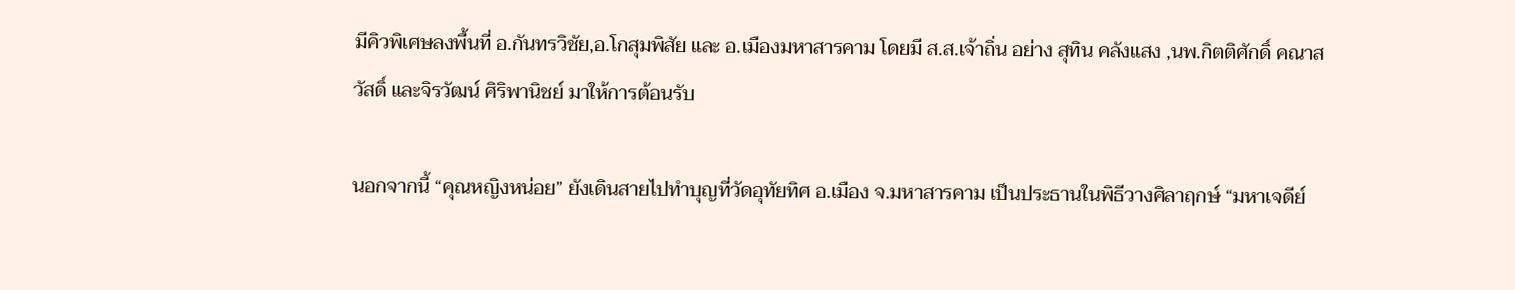มีคิวพิเศษลงพื้นที่ อ.กันทรวิชัย,อ.โกสุมพิสัย และ อ.เมืองมหาสารคาม โดยมี ส.ส.เจ้าถิ่น อย่าง สุทิน คลังแสง ,นพ.กิตติศักดิ์ คณาสวัสดิ์ และจิรวัฒน์ ศิริพานิชย์ มาให้การต้อนรับ

นอกจากนี้ “คุณหญิงหน่อย” ยังเดินสายไปทำบุญที่วัดอุทัยทิศ อ.เมือง จ.มหาสารคาม เป็นประธานในพิธีวางศิลาฤกษ์ “มหาเจดีย์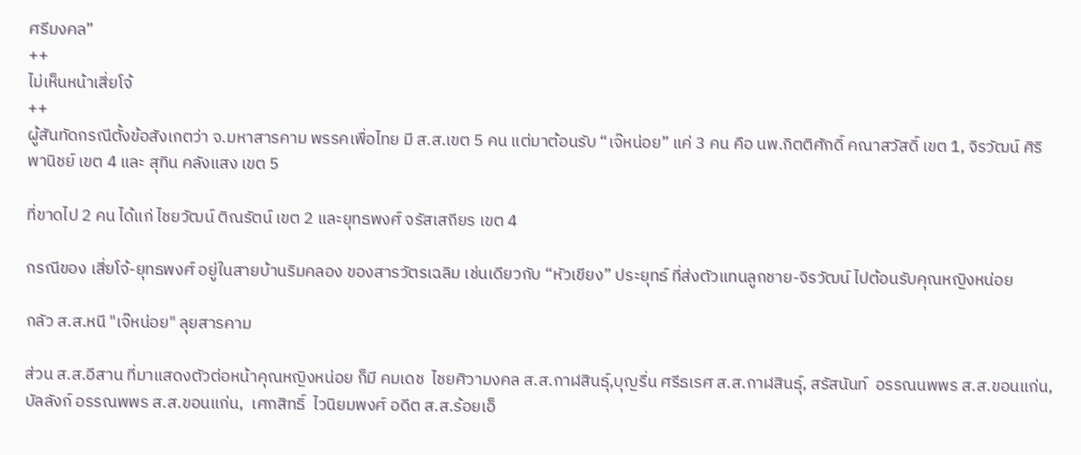ศรีมงคล”
++
ไม่เห็นหน้าเสี่ยโจ้
++
ผู้สันทัดกรณีตั้งข้อสังเกตว่า จ.มหาสารคาม พรรคเพื่อไทย มี ส.ส.เขต 5 คน แต่มาต้อนรับ “เจ๊หน่อย” แค่ 3 คน คือ นพ.กิตติศักดิ์ คณาสวัสดิ์ เขต 1, จิรวัฒน์ ศิริพานิชย์ เขต 4 และ สุทิน คลังแสง เขต 5

ที่ขาดไป 2 คน ได้แก่ ไชยวัฒน์ ติณรัตน์ เขต 2 และยุทธพงศ์ จรัสเสถียร เขต 4

กรณีของ เสี่ยโจ้-ยุทธพงศ์ อยู่ในสายบ้านริมคลอง ของสารวัตรเฉลิม เช่นเดียวกับ “หัวเขียง” ประยุทธ์ ที่ส่งตัวแทนลูกชาย-จิรวัฒน์ ไปต้อนรับคุณหญิงหน่อย

กลัว ส.ส.หนี "เจ๊หน่อย" ลุยสารคาม

ส่วน ส.ส.อีสาน ที่มาแสดงตัวต่อหน้าคุณหญิงหน่อย ก็มี คมเดช  ไชยศิวามงคล ส.ส.กาฬสินธุ์,บุญรื่น ศรีธเรศ ส.ส.กาฬสินธุ์, สรัสนันท์  อรรณนพพร ส.ส.ขอนแก่น,บัลลังก์ อรรณพพร ส.ส.ขอนแก่น,  เศกสิทธิ์  ไวนิยมพงศ์ อดีต ส.ส.ร้อยเอ็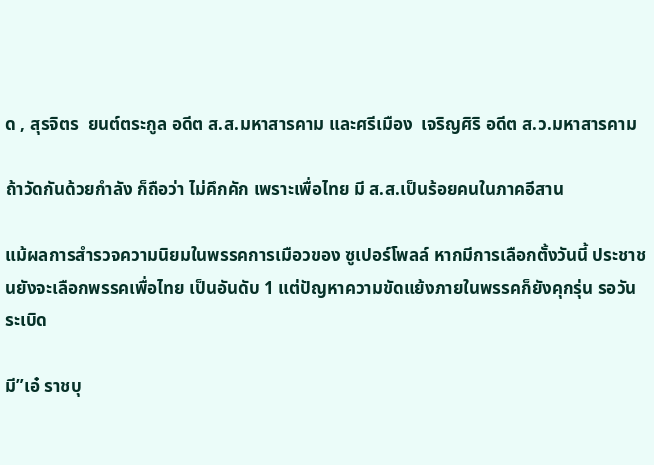ด , สุรจิตร  ยนต์ตระกูล อดีต ส.ส.มหาสารคาม และศรีเมือง  เจริญศิริ อดีต ส.ว.มหาสารคาม

ถ้าวัดกันด้วยกำลัง ก็ถือว่า ไม่คึกคัก เพราะเพื่อไทย มี ส.ส.เป็นร้อยคนในภาคอีสาน

แม้ผลการสำรวจความนิยมในพรรคการเมือวของ ซูเปอร์โพลล์ หากมีการเลือกตั้งวันนี้ ประชาชนยังจะเลือกพรรคเพื่อไทย เป็นอันดับ 1 แต่ปัญหาความขัดแย้งภายในพรรคก็ยังคุกรุ่น รอวันระเบิด

มี”เอ๋ ราชบุ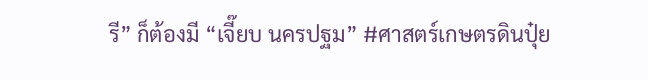รี” ก็ต้องมี “เจี๊ยบ นครปฐม” #ศาสตร์เกษตรดินปุ๋ย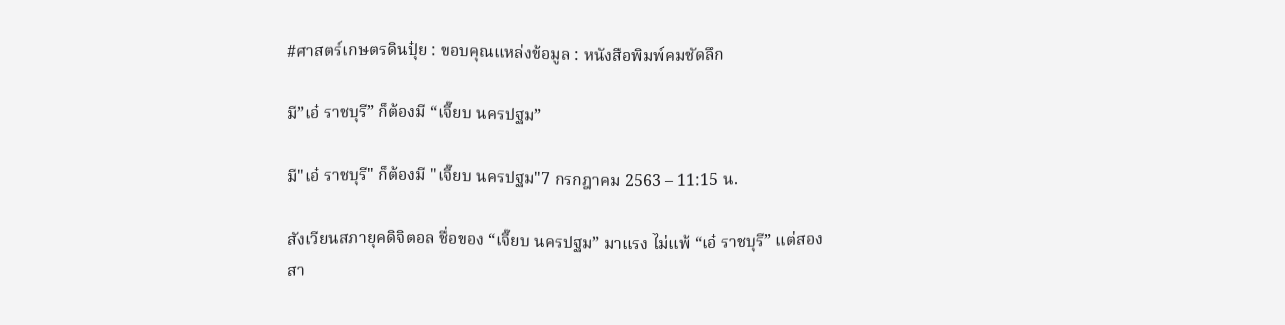#ศาสตร์เกษตรดินปุ๋ย : ขอบคุณแหล่งข้อมูล : หนังสือพิมพ์คมชัดลึก

มี”เอ๋ ราชบุรี” ก็ต้องมี “เจี๊ยบ นครปฐม”

มี"เอ๋ ราชบุรี" ก็ต้องมี "เจี๊ยบ นครปฐม"7 กรกฎาคม 2563 – 11:15 น.

สังเวียนสภายุคดิจิตอล ชื่อของ “เจี๊ยบ นครปฐม” มาแรง ไม่แพ้ “เอ๋ ราชบุรี” แต่สองสา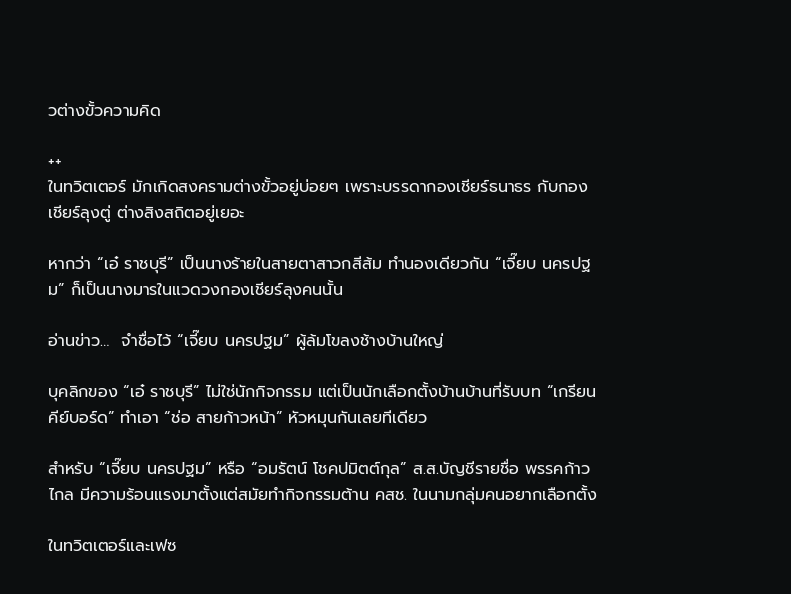วต่างขั้วความคิด

++
ในทวิตเตอร์ มักเกิดสงครามต่างขั้วอยู่บ่อยๆ เพราะบรรดากองเชียร์ธนาธร กับกองเชียร์ลุงตู่ ต่างสิงสถิตอยู่เยอะ

หากว่า “เอ๋ ราชบุรี” เป็นนางร้ายในสายตาสาวกสีส้ม ทำนองเดียวกัน “เจี๊ยบ นครปฐม” ก็เป็นนางมารในแวดวงกองเชียร์ลุงคนนั้น

อ่านข่าว…  จำชื่อไว้ “เจี๊ยบ นครปฐม” ผู้ล้มโขลงช้างบ้านใหญ่

บุคลิกของ “เอ๋ ราชบุรี” ไม่ใช่นักกิจกรรม แต่เป็นนักเลือกตั้งบ้านบ้านที่รับบท “เกรียนคีย์บอร์ด” ทำเอา “ช่อ สายก้าวหน้า” หัวหมุนกันเลยทีเดียว

สำหรับ “เจี๊ยบ นครปฐม” หรือ “อมรัตน์ โชคปมิตต์กุล” ส.ส.บัญชีรายชื่อ พรรคก้าวไกล มีความร้อนแรงมาตั้งแต่สมัยทำกิจกรรมต้าน คสช. ในนามกลุ่มคนอยากเลือกตั้ง

ในทวิตเตอร์และเฟซ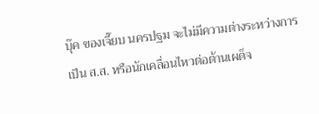บุ๊ค ของเจี๊ยบ นครปฐม จะไม่มีความต่างระหว่างการเป็น ส.ส. หรือนักเคลื่อนไหวต่อต้านเผด็จ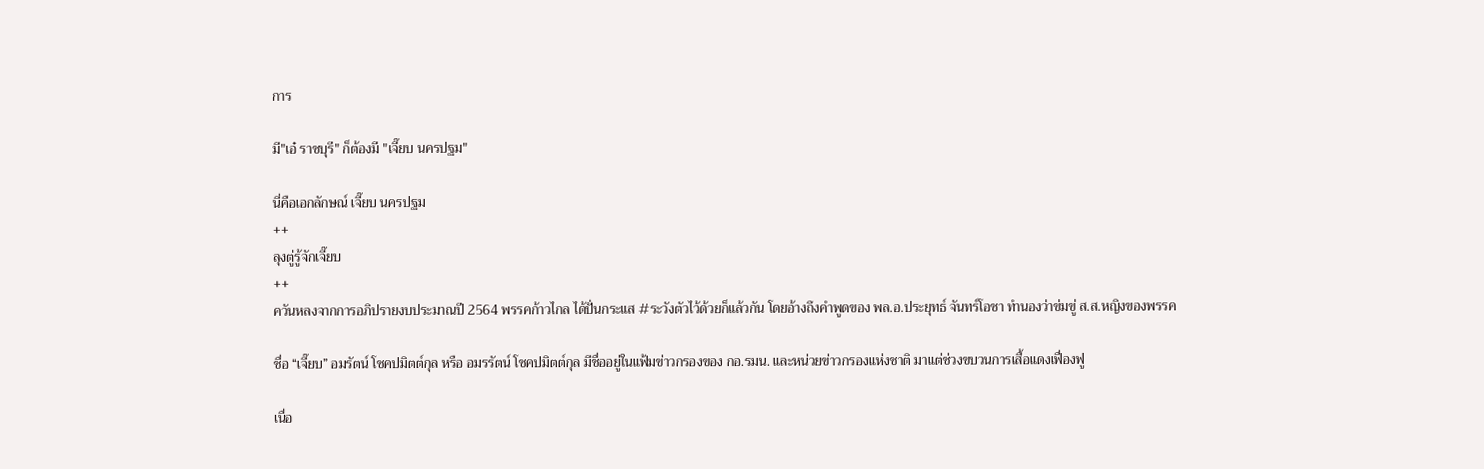การ

มี"เอ๋ ราชบุรี" ก็ต้องมี "เจี๊ยบ นครปฐม"

นี่คือเอกลักษณ์ เจี๊ยบ นครปฐม
++
ลุงตู่รู้จักเจี๊ยบ
++
ควันหลงจากการอภิปรายงบประมาณปี 2564 พรรคก้าวไกล ได้ปั่นกระแส #ระวังตัวไว้ด้วยก็แล้วกัน โดยอ้างถึงคำพูดของ พล.อ.ประยุทธ์ จันทร์โอชา ทำนองว่าข่มขู่ ส.ส.หญิงของพรรค

ชื่อ “เจี๊ยบ” อมรัตน์ โชคปมิตต์กุล หรือ อมรรัตน์ โชคปมิตต์กุล มีชื่ออยู่ในแฟ้มข่าวกรองของ กอ.รมน. และหน่วยข่าวกรองแห่งชาติ มาแต่ช่วงขบวนการเสื้อแดงเฟื่องฟู

เนื่อ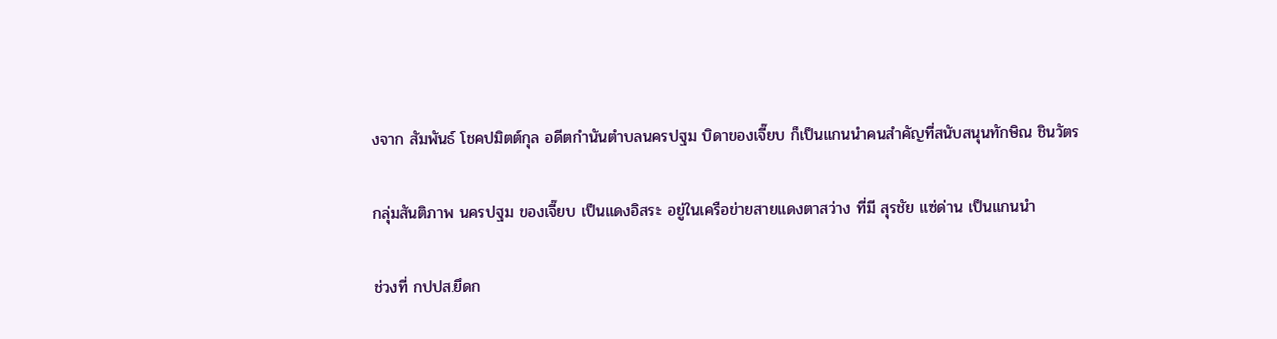งจาก สัมพันธ์ โชคปมิตต์กุล อดีตกำนันตำบลนครปฐม บิดาของเจี๊ยบ ก็เป็นแกนนำคนสำคัญที่สนับสนุนทักษิณ ชินวัตร

กลุ่มสันติภาพ นครปฐม ของเจี๊ยบ เป็นแดงอิสระ อยู่ในเครือข่ายสายแดงตาสว่าง ที่มี สุรชัย แซ่ด่าน เป็นแกนนำ

ช่วงที่ กปปส.ยึดก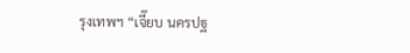รุงเทพฯ “เจี๊ยบ นครปฐ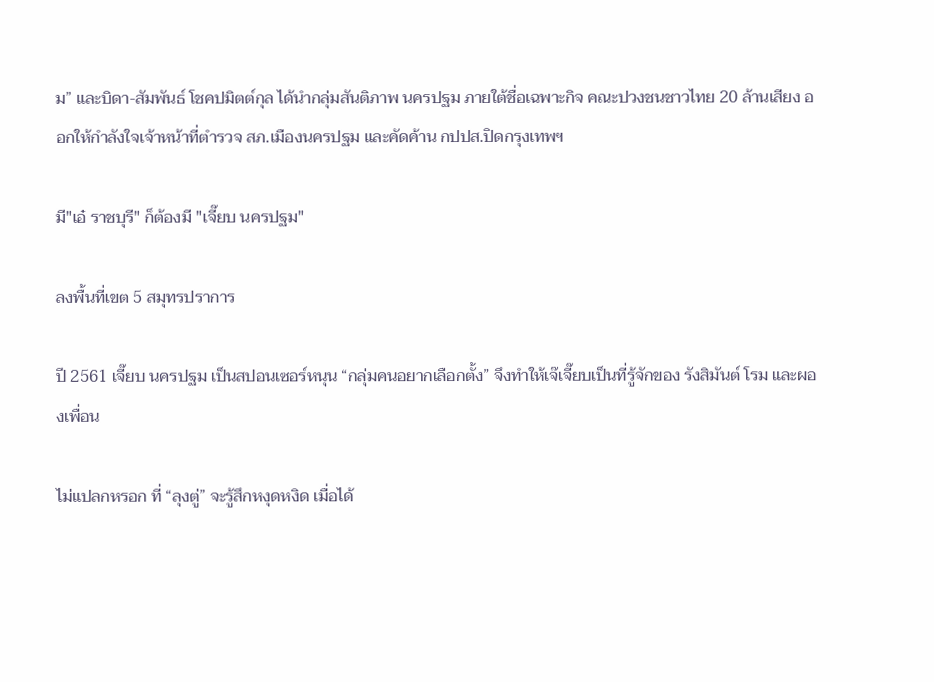ม” และบิดา-สัมพันธ์ โชคปมิตต์กุล ได้นำกลุ่มสันติภาพ นครปฐม ภายใต้ชื่อเฉพาะกิจ คณะปวงชนชาวไทย 20 ล้านเสียง ออกให้กำลังใจเจ้าหน้าที่ตำรวจ สภ.เมืองนครปฐม และคัดค้าน กปปส.ปิดกรุงเทพฯ

มี"เอ๋ ราชบุรี" ก็ต้องมี "เจี๊ยบ นครปฐม"

ลงพื้นที่เขต 5 สมุทรปราการ

ปี 2561 เจี๊ยบ นครปฐม เป็นสปอนเซอร์หนุน “กลุ่มคนอยากเลือกตั้ง” จึงทำให้เจ๊เจี๊ยบเป็นที่รู้จักของ รังสิมันต์ โรม และผองเพื่อน

ไม่แปลกหรอก ที่ “ลุงตู่” จะรู้สึกหงุดหงิด เมื่อได้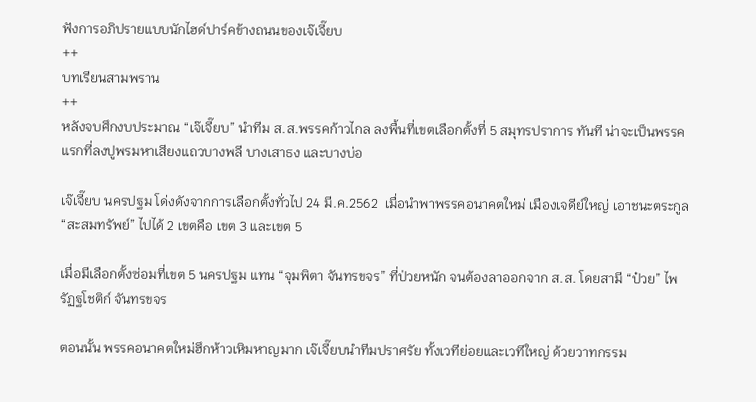ฟังการอภิปรายแบบนักไฮด์ปาร์คข้างถนนของเจ๊เจี๊ยบ
++
บทเรียนสามพราน
++
หลังจบศึกงบประมาณ “เจ๊เจี๊ยบ” นำทีม ส.ส.พรรคก้าวไกล ลงพื้นที่เขตเลือกตั้งที่ 5 สมุทรปราการ ทันที น่าจะเป็นพรรคแรกที่ลงปูพรมหาเสียงแถวบางพลี บางเสาธง และบางบ่อ

เจ๊เจี๊ยบ นครปฐม โด่งดังจากการเลือกตั้งทั่วไป 24 มี.ค.2562  เมื่อนำพาพรรคอนาคตใหม่ เมืองเจดีย์ใหญ่ เอาชนะตระกูล “สะสมทรัพย์” ไปได้ 2 เขตคือ เขต 3 และเขต 5

เมื่อมีเลือกตั้งซ่อมที่เขต 5 นครปฐม แทน “จุมพิตา จันทรขจร” ที่ป่วยหนัก จนต้องลาออกจาก ส.ส. โดยสามี “ป๋วย” ไพรัฏฐโชติก์ จันทรขจร

ตอนนั้น พรรคอนาคตใหม่ฮึกห้าวเหิมหาญมาก เจ๊เจี๊ยบนำทีมปราศรัย ทั้งเวทีย่อยและเวทีใหญ่ ด้วยวาทกรรม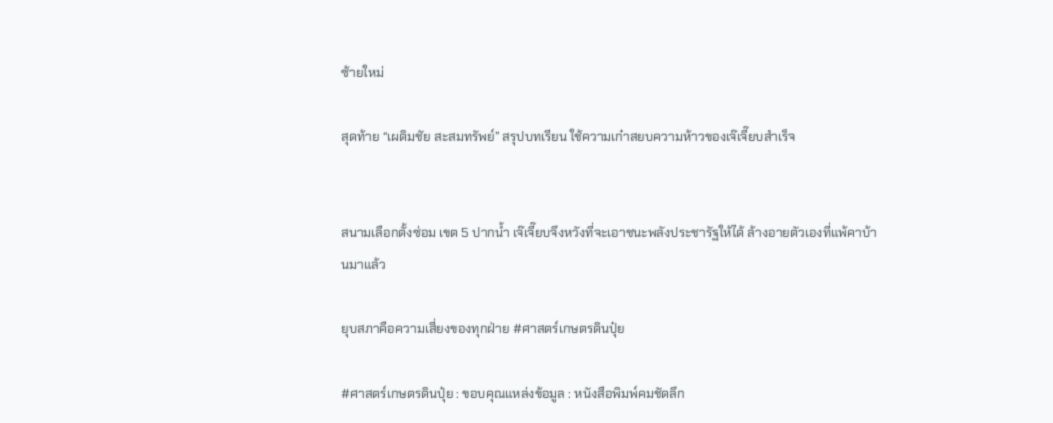ซ้ายใหม่

สุดท้าย “เผดิมชัย สะสมทรัพย์” สรุปบทเรียน ใช้ความเก๋าสยบความห้าวของเจ๊เจี๊ยบสำเร็จ


สนามเลือกตั้งซ่อม เขต 5 ปากน้ำ เจ๊เจี๊ยบจึงหวังที่จะเอาชนะพลังประชารัฐให้ได้ ล้างอายตัวเองที่แพ้คาบ้านมาแล้ว

ยุบสภาคือความเสี่ยงของทุกฝ่าย #ศาสตร์เกษตรดินปุ๋ย

#ศาสตร์เกษตรดินปุ๋ย : ขอบคุณแหล่งข้อมูล : หนังสือพิมพ์คมชัดลึก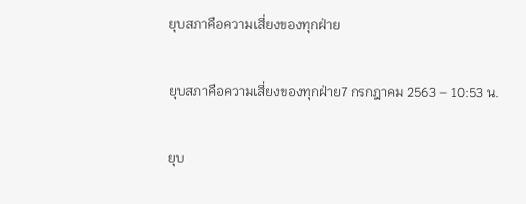ยุบสภาคือความเสี่ยงของทุกฝ่าย

ยุบสภาคือความเสี่ยงของทุกฝ่าย7 กรกฎาคม 2563 – 10:53 น.

ยุบ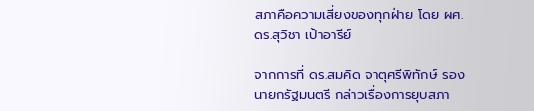สภาคือความเสี่ยงของทุกฝ่าย โดย ผศ.ดร.สุวิชา เป้าอารีย์

จากการที่ ดร.สมคิด จาตุศรีพิทักษ์ รองนายกรัฐมนตรี กล่าวเรื่องการยุบสภา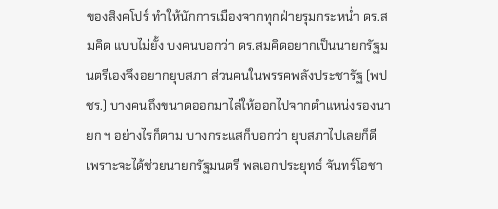ของสิงคโปร์ ทำให้นักการเมืองจากทุกฝ่ายรุมกระหน่ำ ดร.สมคิด แบบไม่ยั้ง บงคนบอกว่า ดร.สมคิดอยากเป็นนายกรัฐมนตรีเองจึงอยากยุบสภา ส่วนคนในพรรคพลังประชารัฐ (พปชร.) บางคนถึงขนาดออกมาไล่ให้ออกไปจากตำแหน่งรองนายก ฯ อย่างไรก็ตาม บางกระแสก็บอกว่า ยุบสภาไปเลยก็ดี เพราะจะได้ช่วยนายกรัฐมนตรี พลเอกประยุทธ์ จันทร์โอชา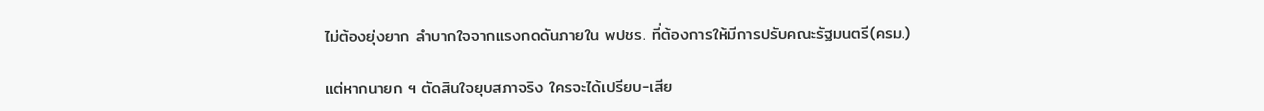ไม่ต้องยุ่งยาก ลำบากใจจากแรงกดดันภายใน พปชร. ที่ต้องการให้มีการปรับคณะรัฐมนตรี(ครม.)

แต่หากนายก ฯ ตัดสินใจยุบสภาจริง ใครจะได้เปรียบ-เสีย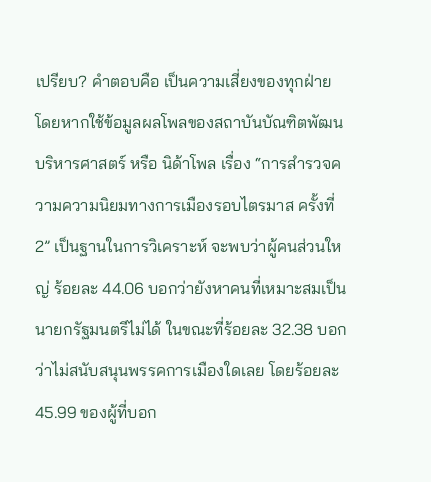เปรียบ? คำตอบคือ เป็นความเสี่ยงของทุกฝ่าย โดยหากใช้ข้อมูลผลโพลของสถาบันบัณฑิตพัฒนบริหารศาสตร์ หรือ นิด้าโพล เรื่อง “การสำรวจความความนิยมทางการเมืองรอบไตรมาส ครั้งที่ 2” เป็นฐานในการวิเคราะห์ จะพบว่าผู้คนส่วนใหญ่ ร้อยละ 44.06 บอกว่ายังหาคนที่เหมาะสมเป็นนายกรัฐมนตรีไม่ได้ ในขณะที่ร้อยละ 32.38 บอกว่าไม่สนับสนุนพรรคการเมืองใดเลย โดยร้อยละ 45.99 ของผู้ที่บอก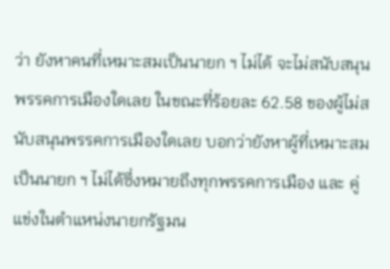ว่า ยังหาคนที่เหมาะสมเป็นนายก ฯ ไม่ได้ จะไม่สนับสนุนพรรคการเมืองใดเลย ในขณะที่ร้อยละ 62.58 ของผู้ไม่สนับสนุนพรรคการเมืองใดเลย บอกว่ายังหาผู้ที่เหมาะสมเป็นนายก ฯ ไม่ได้ซึ่งหมายถึงทุกพรรคการเมือง และ คู่แข่งในตำแหน่งนายกรัฐมน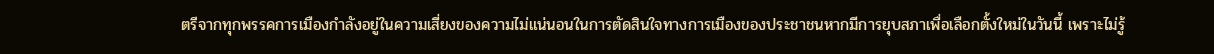ตรีจากทุกพรรคการเมืองกำลังอยู่ในความเสี่ยงของความไม่แน่นอนในการตัดสินใจทางการเมืองของประชาชนหากมีการยุบสภาเพื่อเลือกตั้งใหม่ในวันนี้ เพราะไม่รู้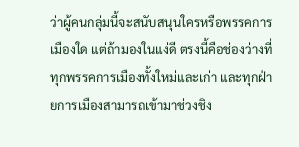ว่าผู้คนกลุ่มนี้จะสนับสนุนใครหรือพรรคการเมืองใด แต่ถ้ามองในแง่ดี ตรงนี้คือช่องว่างที่ทุกพรรคการเมืองทั้งใหม่และเก่า และทุกฝ่ายการเมืองสามารถเข้ามาช่วงชิง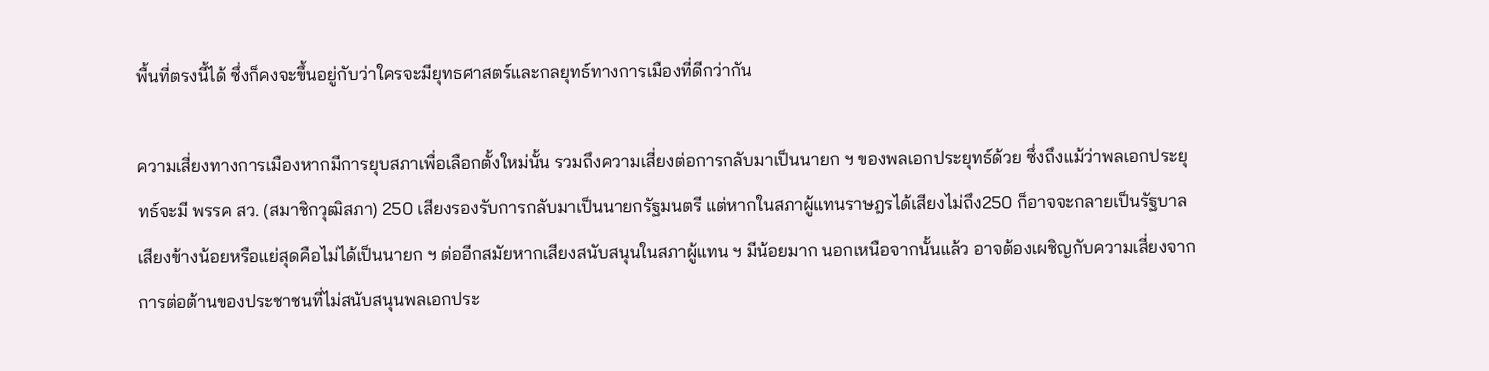พื้นที่ตรงนี้ได้ ซึ่งก็คงจะขึ้นอยู่กับว่าใครจะมียุทธศาสตร์และกลยุทธ์ทางการเมืองที่ดีกว่ากัน

ความเสี่ยงทางการเมืองหากมีการยุบสภาเพื่อเลือกตั้งใหม่นั้น รวมถึงความเสี่ยงต่อการกลับมาเป็นนายก ฯ ของพลเอกประยุทธ์ด้วย ซึ่งถึงแม้ว่าพลเอกประยุทธ์จะมี พรรค สว. (สมาชิกวุฒิสภา) 250 เสียงรองรับการกลับมาเป็นนายกรัฐมนตรี แต่หากในสภาผู้แทนราษฎรได้เสียงไม่ถึง250 ก็อาจจะกลายเป็นรัฐบาลเสียงข้างน้อยหรือแย่สุดคือไม่ได้เป็นนายก ฯ ต่ออีกสมัยหากเสียงสนับสนุนในสภาผู้แทน ฯ มีน้อยมาก นอกเหนือจากนั้นแล้ว อาจต้องเผชิญกับความเสี่ยงจากการต่อต้านของประชาชนที่ไม่สนับสนุนพลเอกประ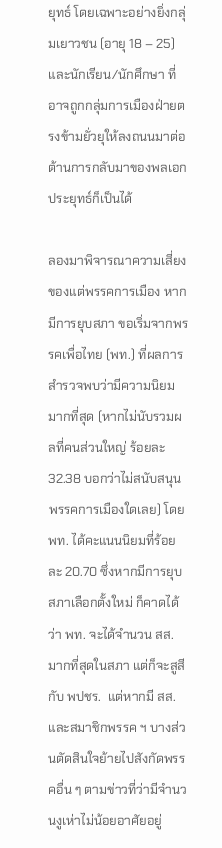ยุทธ์ โดยเฉพาะอย่างยิ่งกลุ่มเยาวชน (อายุ 18 – 25) และนักเรียน/นักศึกษา ที่อาจถูกกลุ่มการเมืองฝ่ายตรงข้ามยั่วยุให้ลงถนนมาต่อต้านการกลับมาของพลเอกประยุทธ์ก็เป็นได้

ลองมาพิจารณาความเสี่ยงของแต่พรรคการเมือง หากมีการยุบสภา ขอเริ่มจากพรรคเพื่อไทย (พท.) ที่ผลการสำรวจพบว่ามีความนิยมมากที่สุด (หากไม่นับรวมผลที่คนส่วนใหญ่ ร้อยละ 32.38 บอกว่าไม่สนับสนุนพรรคการเมืองใดเลย) โดย พท. ได้คะแนนนิยมที่ร้อยละ 20.70 ซึ่งหากมีการยุบสภาเลือกตั้งใหม่ ก็คาดได้ว่า พท. จะได้จำนวน สส. มากที่สุดในสภา แต่ก็จะสูสีกับ พปชร.  แต่หากมี สส. และสมาชิกพรรค ฯ บางส่วนตัดสินใจย้ายไปสังกัดพรรคอื่น ๆ ตามข่าวที่ว่ามีจำนวนงูเห่าไม่น้อยอาศัยอยู่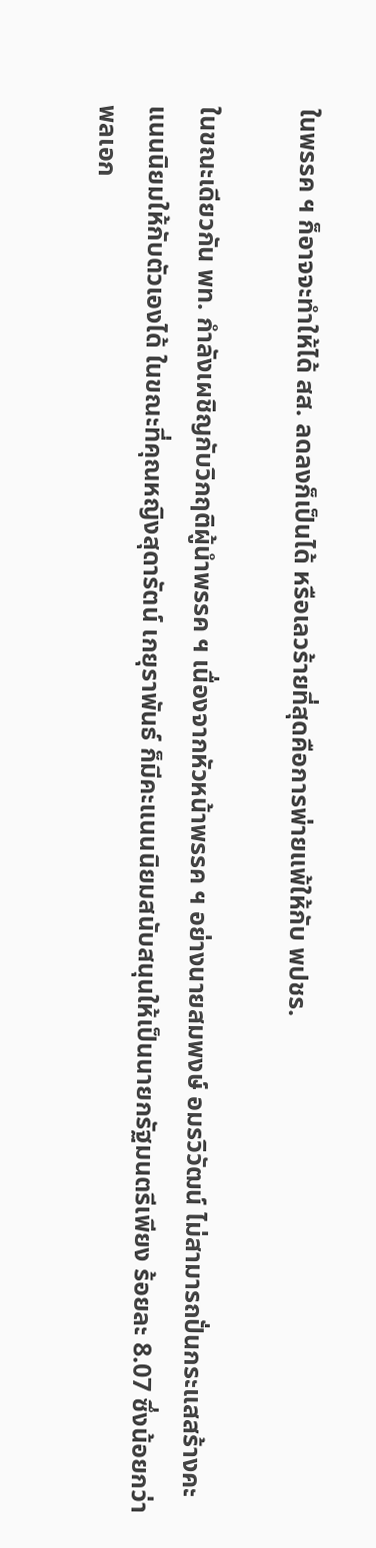ในพรรค ฯ ก็อาจจะทำให้ได้ สส. ลดลงก็เป็นได้ หรือเลวร้ายที่สุดคือการพ่ายแพ้ให้กับ พปชร.

ในขณะเดียวกัน พท. กำลังเผชิญกับวิกฤติผู้นำพรรค ฯ เนื่องจากหัวหน้าพรรค ฯ อย่างนายสมพงษ์ อมรวิวัฒน์ ไม่สามารถปั่นกระแสสร้างคะแนนนิยมให้กับตัวเองได้ ในขณะที่คุณหญิงสุดารัตน์ เกยุราพันธ์ ก็มีคะแนนนิยมสนับสนุนให้เป็นนายกรัฐมนตรีเพียง ร้อยละ 8.07 ซึ่งน้อยกว่าพลเอก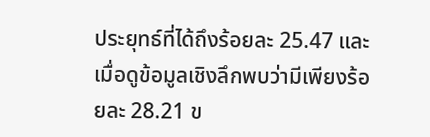ประยุทธ์ที่ได้ถึงร้อยละ 25.47 และเมื่อดูข้อมูลเชิงลึกพบว่ามีเพียงร้อยละ 28.21 ข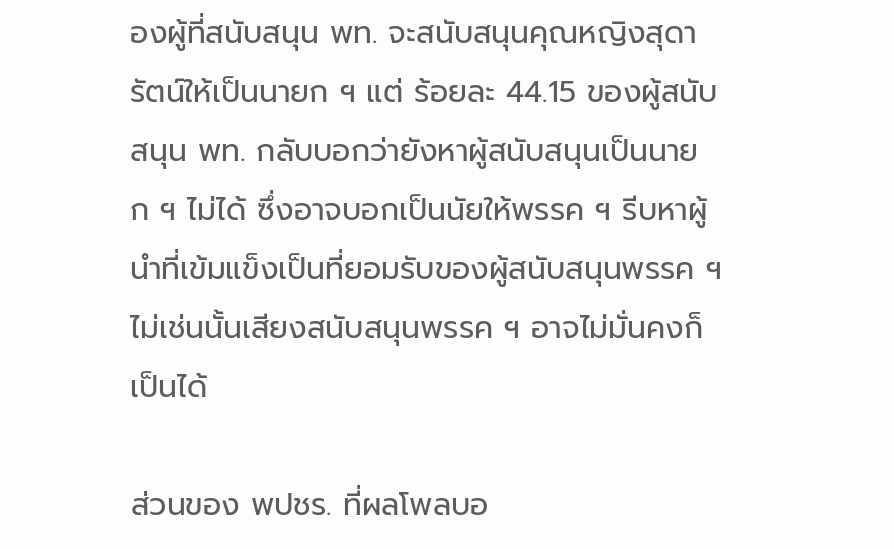องผู้ที่สนับสนุน พท. จะสนับสนุนคุณหญิงสุดารัตน์ให้เป็นนายก ฯ แต่ ร้อยละ 44.15 ของผู้สนับสนุน พท. กลับบอกว่ายังหาผู้สนับสนุนเป็นนายก ฯ ไม่ได้ ซึ่งอาจบอกเป็นนัยให้พรรค ฯ รีบหาผู้นำที่เข้มแข็งเป็นที่ยอมรับของผู้สนับสนุนพรรค ฯ ไม่เช่นนั้นเสียงสนับสนุนพรรค ฯ อาจไม่มั่นคงก็เป็นได้

ส่วนของ พปชร. ที่ผลโพลบอ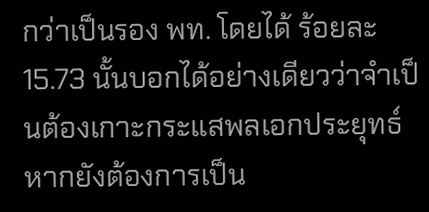กว่าเป็นรอง พท. โดยได้ ร้อยละ 15.73 นั้นบอกได้อย่างเดียวว่าจำเป็นต้องเกาะกระแสพลเอกประยุทธ์ หากยังต้องการเป็น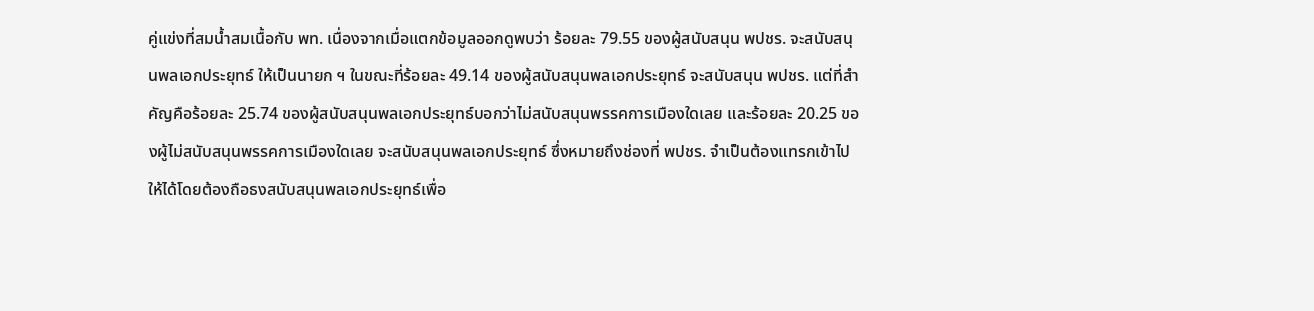คู่แข่งที่สมน้ำสมเนื้อกับ พท. เนื่องจากเมื่อแตกข้อมูลออกดูพบว่า ร้อยละ 79.55 ของผู้สนับสนุน พปชร. จะสนับสนุนพลเอกประยุทธ์ ให้เป็นนายก ฯ ในขณะที่ร้อยละ 49.14 ของผู้สนับสนุนพลเอกประยุทธ์ จะสนับสนุน พปชร. แต่ที่สำคัญคือร้อยละ 25.74 ของผู้สนับสนุนพลเอกประยุทธ์บอกว่าไม่สนับสนุนพรรคการเมืองใดเลย และร้อยละ 20.25 ของผู้ไม่สนับสนุนพรรคการเมืองใดเลย จะสนับสนุนพลเอกประยุทธ์ ซึ่งหมายถึงช่องที่ พปชร. จำเป็นต้องแทรกเข้าไปให้ได้โดยต้องถือธงสนับสนุนพลเอกประยุทธ์เพื่อ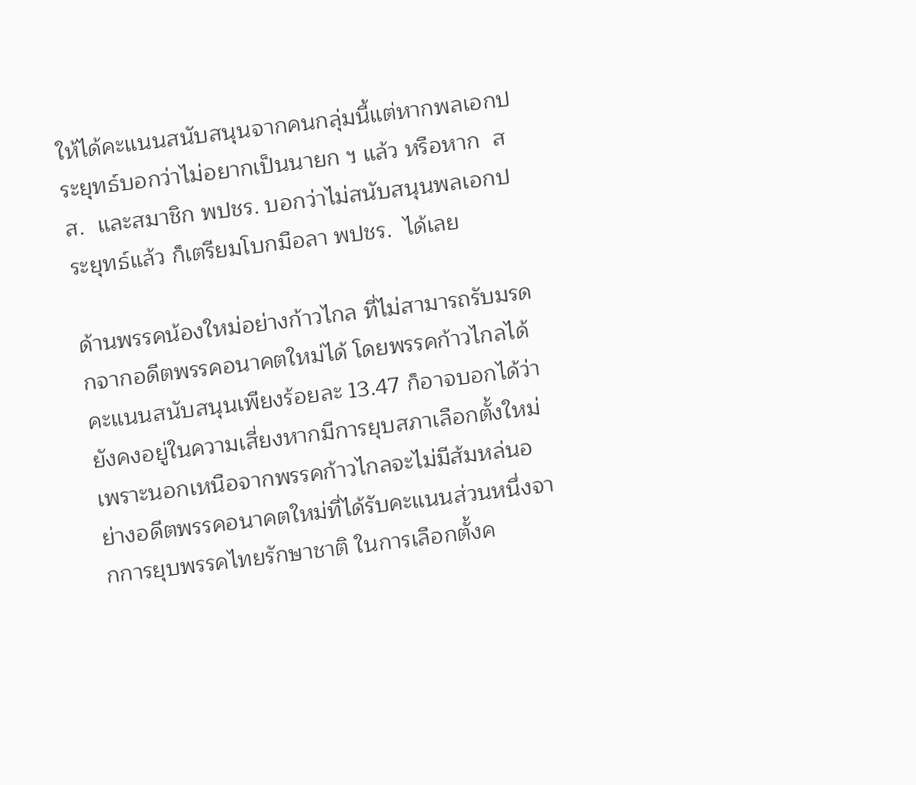ให้ได้คะแนนสนับสนุนจากคนกลุ่มนี้แต่หากพลเอกประยุทธ์บอกว่าไม่อยากเป็นนายก ฯ แล้ว หรือหาก  สส.  และสมาชิก พปชร. บอกว่าไม่สนับสนุนพลเอกประยุทธ์แล้ว ก็เตรียมโบกมือลา พปชร.  ได้เลย

ด้านพรรคน้องใหม่อย่างก้าวไกล ที่ไม่สามารถรับมรดกจากอดีตพรรคอนาคตใหม่ได้ โดยพรรคก้าวไกลได้คะแนนสนับสนุนเพียงร้อยละ 13.47 ก็อาจบอกได้ว่ายังคงอยู่ในความเสี่ยงหากมีการยุบสภาเลือกตั้งใหม่ เพราะนอกเหนือจากพรรคก้าวไกลจะไม่มีส้มหล่นอย่างอดีตพรรคอนาคตใหม่ที่ได้รับคะแนนส่วนหนึ่งจากการยุบพรรคไทยรักษาชาติ ในการเลือกตั้งค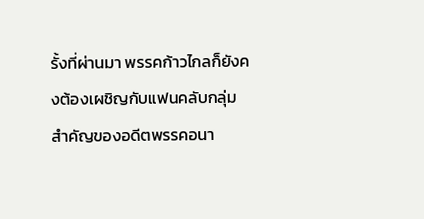รั้งที่ผ่านมา พรรคก้าวไกลก็ยังคงต้องเผชิญกับแฟนคลับกลุ่มสำคัญของอดีตพรรคอนา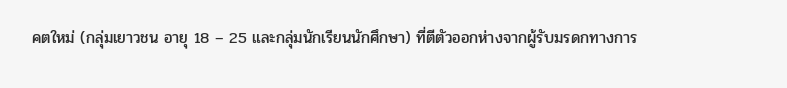คตใหม่ (กลุ่มเยาวชน อายุ 18 – 25 และกลุ่มนักเรียนนักศึกษา) ที่ตีตัวออกห่างจากผู้รับมรดกทางการ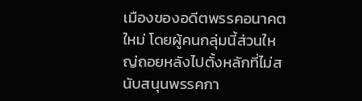เมืองของอดีตพรรคอนาคตใหม่ โดยผู้คนกลุ่มนี้ส่วนใหญ่ถอยหลังไปตั้งหลักที่ไม่สนับสนุนพรรคกา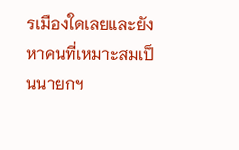รเมืองใดเลยและยังหาคนที่เหมาะสมเป็นนายกฯ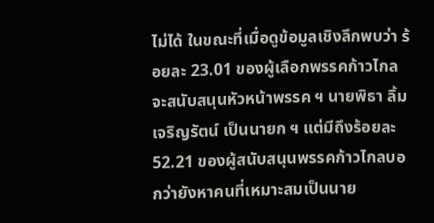ไม่ได้ ในขณะที่เมื่อดูข้อมูลเชิงลึกพบว่า ร้อยละ 23.01 ของผู้เลือกพรรคก้าวไกลจะสนับสนุนหัวหน้าพรรค ฯ นายพิธา ลิ้มเจริญรัตน์ เป็นนายก ฯ แต่มีถึงร้อยละ 52.21 ของผู้สนับสนุนพรรคก้าวไกลบอกว่ายังหาคนที่เหมาะสมเป็นนาย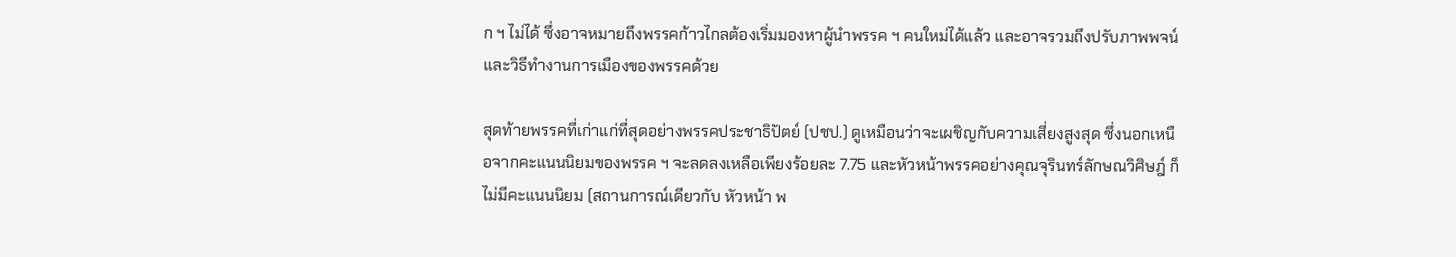ก ฯ ไม่ได้ ซึ่งอาจหมายถึงพรรคก้าวไกลต้องเริ่มมองหาผู้นำพรรค ฯ คนใหม่ได้แล้ว และอาจรวมถึงปรับภาพพจน์และวิธีทำงานการเมืองของพรรคด้วย

สุดท้ายพรรคที่เก่าแก่ที่สุดอย่างพรรคประชาธิปัตย์ (ปชป.) ดูเหมือนว่าจะเผชิญกับความเสี่ยงสูงสุด ซึ่งนอกเหนือจากคะแนนนิยมของพรรค ฯ จะลดลงเหลือเพียงร้อยละ 7.75 และหัวหน้าพรรคอย่างคุณจุรินทร์ลักษณวิศิษฎ์ ก็ไม่มีคะแนนนิยม (สถานการณ์เดียวกับ หัวหน้า พ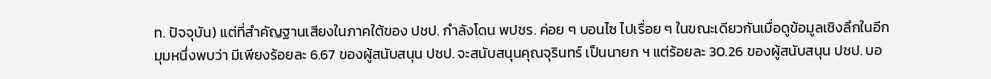ท. ปัจจุบัน) แต่ที่สำคัญฐานเสียงในภาคใต้ของ ปชป. กำลังโดน พปชร. ค่อย ๆ บอนไซ ไปเรื่อย ๆ ในขณะเดียวกันเมื่อดูข้อมูลเชิงลึกในอีกมุมหนึ่งพบว่า มีเพียงร้อยละ 6.67 ของผู้สนับสนุน ปชป. จะสนับสนุนคุณจุรินทร์ เป็นนายก ฯ แต่ร้อยละ 30.26 ของผู้สนับสนุน ปชป. บอ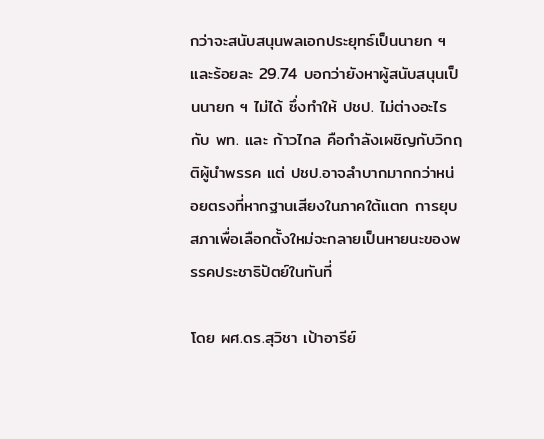กว่าจะสนับสนุนพลเอกประยุทธ์เป็นนายก ฯ และร้อยละ 29.74 บอกว่ายังหาผู้สนับสนุนเป็นนายก ฯ ไม่ได้ ซึ่งทำให้ ปชป. ไม่ต่างอะไรกับ พท. และ ก้าวไกล คือกำลังเผชิญกับวิกฤติผู้นำพรรค แต่ ปชป.อาจลำบากมากกว่าหน่อยตรงที่หากฐานเสียงในภาคใต้แตก การยุบสภาเพื่อเลือกตั้งใหม่จะกลายเป็นหายนะของพรรคประชาธิปัตย์ในทันที่

โดย ผศ.ดร.สุวิชา เป้าอารีย์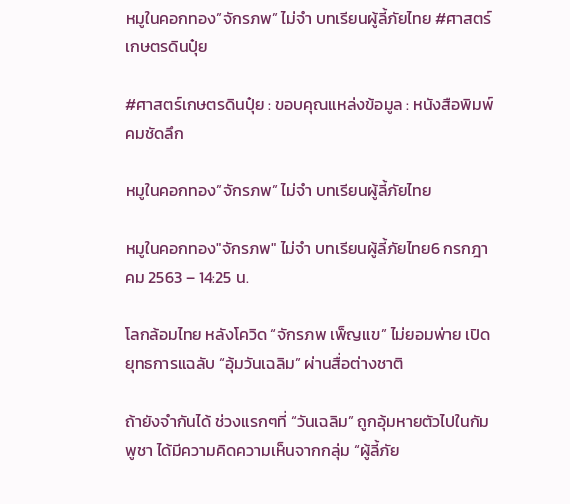หมูในคอกทอง”จักรภพ” ไม่จำ บทเรียนผู้ลี้ภัยไทย #ศาสตร์เกษตรดินปุ๋ย

#ศาสตร์เกษตรดินปุ๋ย : ขอบคุณแหล่งข้อมูล : หนังสือพิมพ์คมชัดลึก

หมูในคอกทอง”จักรภพ” ไม่จำ บทเรียนผู้ลี้ภัยไทย

หมูในคอกทอง"จักรภพ" ไม่จำ บทเรียนผู้ลี้ภัยไทย6 กรกฎาคม 2563 – 14:25 น.

โลกล้อมไทย หลังโควิด “จักรภพ เพ็ญแข” ไม่ยอมพ่าย เปิดยุทธการแฉลับ “อุ้มวันเฉลิม” ผ่านสื่อต่างชาติ

ถ้ายังจำกันได้ ช่วงแรกๆที่ “วันเฉลิม” ถูกอุ้มหายตัวไปในกัมพูชา ได้มีความคิดความเห็นจากกลุ่ม “ผู้ลี้ภัย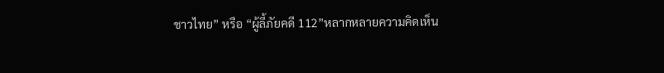ชาวไทย” หรือ “ผู้ลี้ภัยคดี 112”หลากหลายความคิดเห็น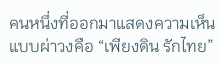คนหนึ่งที่ออกมาแสดงความเห็นแบบผ่าวงคือ “เพียงดิน รักไทย”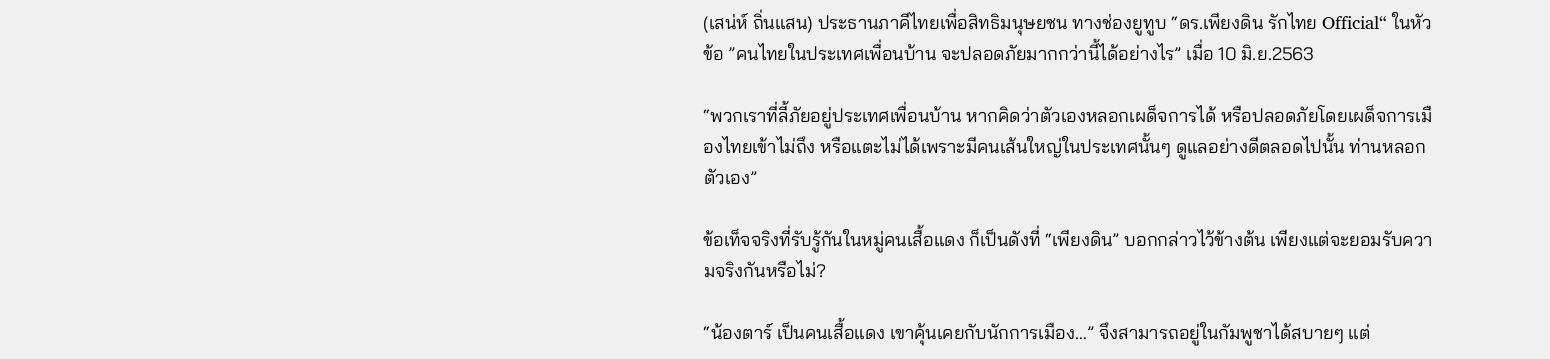(เสน่ห์ ถิ่นแสน) ประธานภาคีไทยเพื่อสิทธิมนุษยชน ทางช่องยูทูบ “ดร.เพียงดิน รักไทย Official“ ในหัวข้อ ”คนไทยในประเทศเพื่อนบ้าน จะปลอดภัยมากกว่านี้ได้อย่างไร” เมื่อ 10 มิ.ย.2563

“พวกเราที่ลี้ภัยอยู่ประเทศเพื่อนบ้าน หากคิดว่าตัวเองหลอกเผด็จการได้ หรือปลอดภัยโดยเผด็จการเมืองไทยเข้าไม่ถึง หรือแตะไม่ได้เพราะมีคนเส้นใหญ่ในประเทศนั้นๆ ดูแลอย่างดีตลอดไปนั้น ท่านหลอกตัวเอง”

ข้อเท็จจริงที่รับรู้กันในหมู่คนเสื้อแดง ก็เป็นดังที่ “เพียงดิน” บอกกล่าวไว้ข้างต้น เพียงแต่จะยอมรับความจริงกันหรือไม่?

“น้องตาร์ เป็นคนเสื้อแดง เขาคุ้นเคยกับนักการเมือง…” จึงสามารถอยู่ในกัมพูชาได้สบายๆ แต่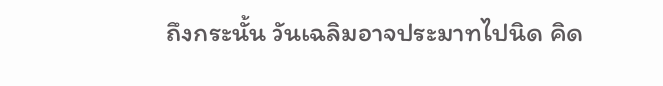ถึงกระนั้น วันเฉลิมอาจประมาทไปนิด คิด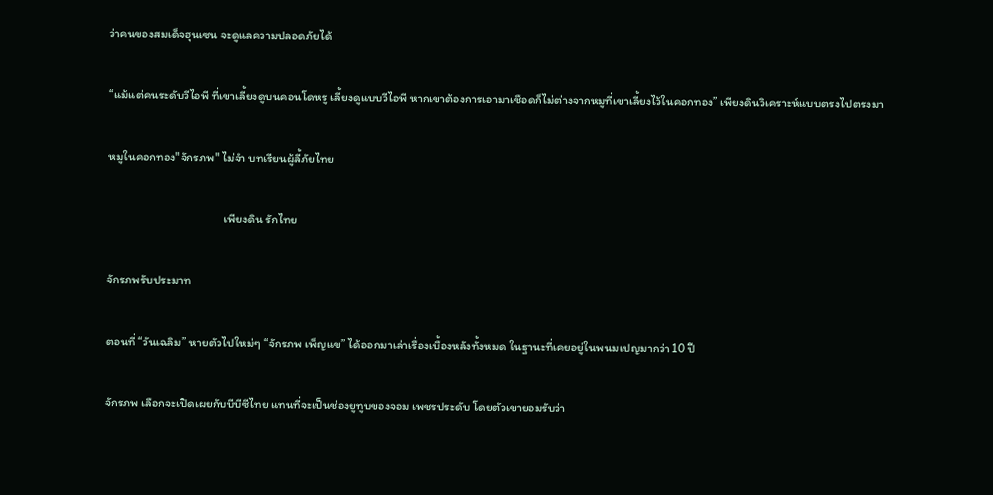ว่าคนของสมเด็จฮุนเซน จะดูแลความปลอดภัยได้

“แม้แต่คนระดับวีไอพี ที่เขาเลี้ยงดูบนคอนโดหรู เลี้ยงดูแบบวีไอพี หากเขาต้องการเอามาเชือดก็ไม่ต่างจากหมูที่เขาเลี้ยงไว้ในคอกทอง” เพียงดินวิเคราะห์แบบตรงไปตรงมา

หมูในคอกทอง"จักรภพ" ไม่จำ บทเรียนผู้ลี้ภัยไทย

                                           เพียงดิน รักไทย

จักรภพรับประมาท

ตอนที่ “วันเฉลิม” หายตัวไปใหม่ๆ “จักรภพ เพ็ญแข” ได้ออกมาเล่าเรื่องเบื้องหลังทั้งหมด ในฐานะที่เคยอยู่ในพนมเปญมากว่า 10 ปี

จักรภพ เลือกจะเปิดเผยกับบีบีซีไทย แทนที่จะเป็นช่องยูทูบของจอม เพชรประดับ โดยตัวเขายอมรับว่า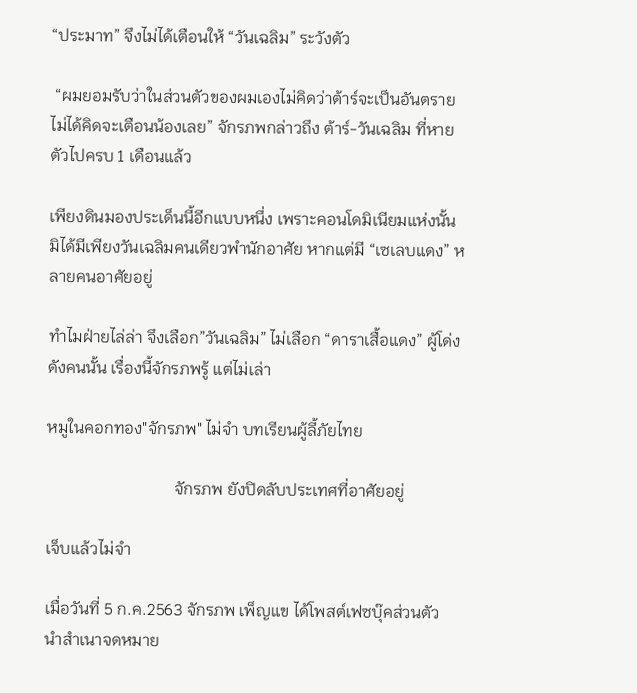“ประมาท” จึงไม่ได้เตือนให้ “วันเฉลิม” ระวังตัว

 “ผมยอมรับว่าในส่วนตัวของผมเองไม่คิดว่าต้าร์จะเป็นอันตราย ไม่ได้คิดจะเตือนน้องเลย” จักรภพกล่าวถึง ต้าร์-วันเฉลิม ที่หายตัวไปครบ 1 เดือนแล้ว

เพียงดินมองประเด็นนี้อีกแบบหนึ่ง เพราะคอนโดมิเนียมแห่งนั้น มิได้มีเพียงวันเฉลิมคนเดียวพำนักอาศัย หากแต่มี “เซเลบแดง” หลายคนอาศัยอยู่

ทำไมฝ่ายไล่ล่า จึงเลือก”วันเฉลิม” ไม่เลือก “ดาราเสื้อแดง” ผู้โด่งดังคนนั้น เรื่องนี้จักรภพรู้ แต่ไม่เล่า

หมูในคอกทอง"จักรภพ" ไม่จำ บทเรียนผู้ลี้ภัยไทย

                               จักรภพ ยังปิดลับประเทศที่อาศัยอยู่

เจ็บแล้วไม่จำ

เมื่อวันที่ 5 ก.ค.2563 จักรภพ เพ็ญแข ได้โพสต์เฟซบุ๊คส่วนตัว นำสำเนาจดหมาย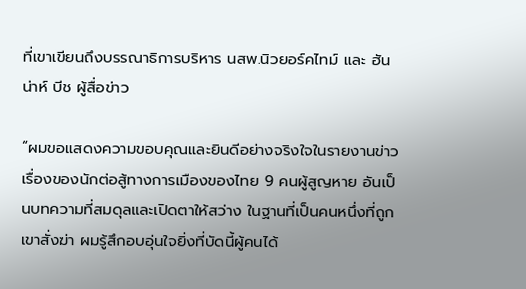ที่เขาเขียนถึงบรรณาธิการบริหาร นสพ.นิวยอร์คไทม์ และ ฮันน่าห์ บีช ผู้สื่อข่าว

“ผมขอแสดงความขอบคุณและยินดีอย่างจริงใจในรายงานข่าวเรื่องของนักต่อสู้ทางการเมืองของไทย 9 คนผู้สูญหาย อันเป็นบทความที่สมดุลและเปิดตาให้สว่าง ในฐานที่เป็นคนหนึ่งที่ถูกเขาสั่งฆ่า ผมรู้สึกอบอุ่นใจยิ่งที่บัดนี้ผู้คนได้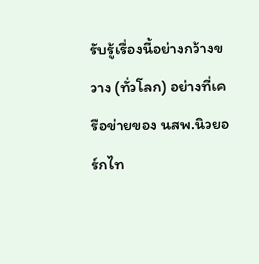รับรู้เรื่องนี้อย่างกว้างขวาง (ทั่วโลก) อย่างที่เครือข่ายของ นสพ.นิวยอร์กไท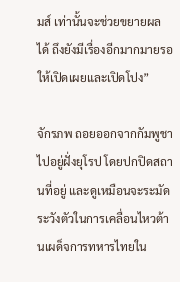มส์ เท่านั้นจะช่วยขยายผลได้ ถึงยังมีเรื่องอีกมากมายรอให้เปิดเผยและเปิดโปง”

จักรภพ ถอยออกจากกัมพูชา ไปอยู่ฝั่งยุโรป โดยปกปิดสถานที่อยู่ และดูเหมือนจะระมัดระวังตัวในการเคลื่อนไหวต้านเผด็จการทหารไทยใน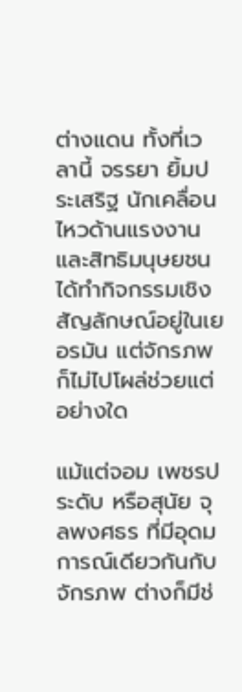ต่างแดน ทั้งที่เวลานี้ จรรยา ยิ้มประเสริฐ นักเคลื่อนไหวด้านแรงงานและสิทธิมนุษยชน ได้ทำกิจกรรมเชิงสัญลักษณ์อยู่ในเยอรมัน แต่จักรภพก็ไม่ไปโผล่ช่วยแต่อย่างใด

แม้แต่จอม เพชรประดับ หรือสุนัย จุลพงศธร ที่มีอุดมการณ์เดียวกันกับจักรภพ ต่างก็มีช่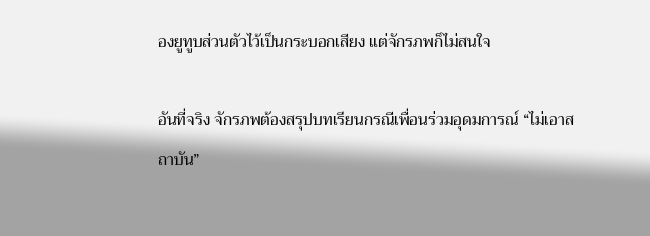องยูทูบส่วนตัวไว้เป็นกระบอกเสียง แต่จักรภพก็ไม่สนใจ

อันที่จริง จักรภพต้องสรุปบทเรียนกรณีเพื่อนร่วมอุดมการณ์ “ไม่เอาสถาบัน”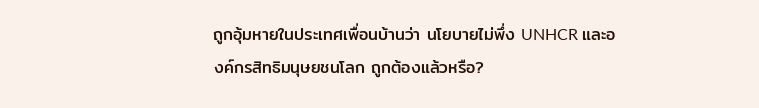ถูกอุ้มหายในประเทศเพื่อนบ้านว่า นโยบายไม่พึ่ง UNHCR และองค์กรสิทธิมนุษยชนโลก ถูกต้องแล้วหรือ?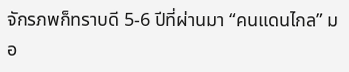จักรภพก็ทราบดี 5-6 ปีที่ผ่านมา “คนแดนไกล” มอ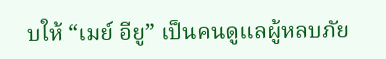บให้ “เมย์ อียู” เป็นคนดูแลผู้หลบภัย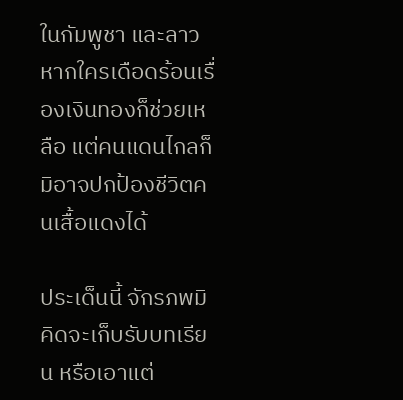ในกัมพูชา และลาว หากใครเดือดร้อนเรื่องเงินทองก็ช่วยเหลือ แต่คนแดนไกลก็มิอาจปกป้องชีวิตคนเสื้อแดงได้

ประเด็นนี้ จักรภพมิคิดจะเก็บรับบทเรียน หรือเอาแต่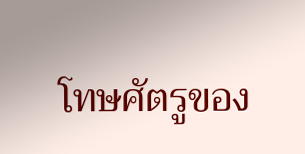โทษศัตรูของ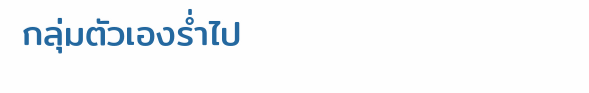กลุ่มตัวเองร่ำไป